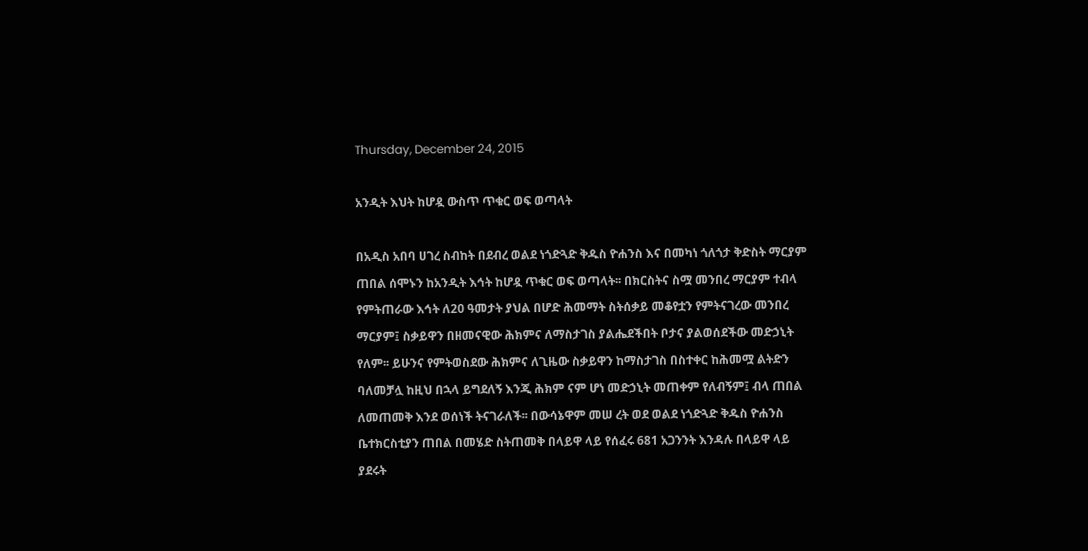Thursday, December 24, 2015

አንዲት እህት ከሆዷ ውስጥ ጥቁር ወፍ ወጣላት

በአዲስ አበባ ሀገረ ስብከት በደብረ ወልደ ነጎድጓድ ቅዱስ ዮሐንስ እና በመካነ ጎለጎታ ቅድስት ማርያም ጠበል ሰሞኑን ከአንዲት እኅት ከሆዷ ጥቁር ወፍ ወጣላት፡፡ በክርስትና ስሟ መንበረ ማርያም ተብላ የምትጠራው እኅት ለ20 ዓመታት ያህል በሆድ ሕመማት ስትሰቃይ መቆየቷን የምትናገረው መንበረ ማርያም፤ ስቃይዋን በዘመናዊው ሕክምና ለማስታገስ ያልሔደችበት ቦታና ያልወሰደችው መድኃኒት የለም፡፡ ይሁንና የምትወስደው ሕክምና ለጊዜው ስቃይዋን ከማስታገስ በስተቀር ከሕመሟ ልትድን ባለመቻሏ ከዚህ በኋላ ይግደለኝ እንጂ ሕክም ናም ሆነ መድኃኒት መጠቀም የለብኝም፤ ብላ ጠበል ለመጠመቅ እንደ ወሰነች ትናገራለች፡፡ በውሳኔዋም መሠ ረት ወደ ወልደ ነጎድጓድ ቅዱስ ዮሐንስ ቤተክርስቲያን ጠበል በመሄድ ስትጠመቅ በላይዋ ላይ የሰፈሩ 681 አጋንንት እንዳሉ በላይዋ ላይ ያደሩት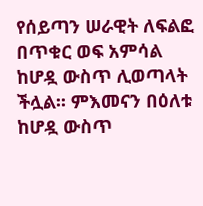የሰይጣን ሠራዊት ለፍልፎ በጥቁር ወፍ አምሳል ከሆዷ ውስጥ ሊወጣላት ችሏል፡፡ ምእመናን በዕለቱ ከሆዷ ውስጥ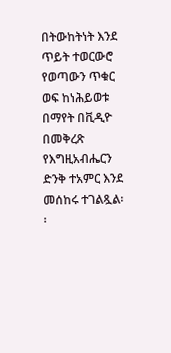በትውከትነት እንደ ጥይት ተወርውሮ የወጣውን ጥቁር ወፍ ከነሕይወቱ በማየት በቪዲዮ በመቅረጽ የእግዚአብሔርን ድንቅ ተአምር እንደ መሰከሩ ተገልጿል፡፡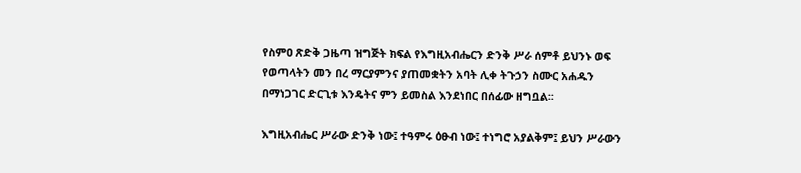የስምዐ ጽድቅ ጋዜጣ ዝግጅት ክፍል የእግዚአብሔርን ድንቅ ሥራ ሰምቶ ይህንኑ ወፍ የወጣላትን መን በረ ማርያምንና ያጠመቋትን አባት ሊቀ ትጉኃን ስሙር አሐዱን በማነጋገር ድርጊቱ እንዴትና ምን ይመስል እንደነበር በሰፊው ዘግቧል፡፡

እግዚአብሔር ሥራው ድንቅ ነው፤ ተዓምሩ ዕፁብ ነው፤ ተነግሮ አያልቅም፤ ይህን ሥራውን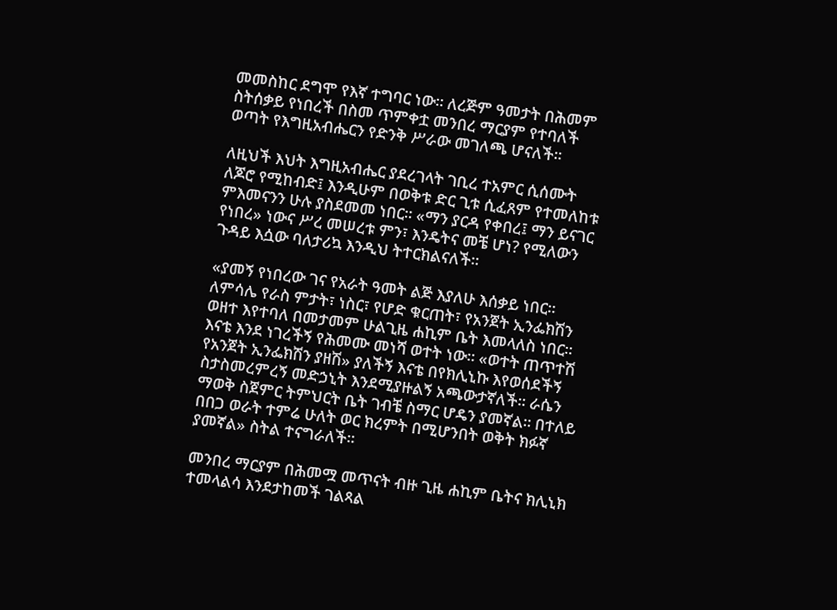መመስከር ደግሞ የእኛ ተግባር ነው፡፡ ለረጅም ዓመታት በሕመም ስትሰቃይ የነበረች በስመ ጥምቀቷ መንበረ ማርያም የተባለች ወጣት የእግዚአብሔርን የድንቅ ሥራው መገለጫ ሆናለች፡፡

ለዚህች እህት እግዚአብሔር ያደረገላት ገቢረ ተአምር ሲሰሙት ለጆሮ የሚከብድ፤ እንዲሁም በወቅቱ ድር ጊቱ ሲፈጸም የተመለከቱ ምእመናንን ሁሉ ያስደመመ ነበር፡፡ «ማን ያርዳ የቀበረ፤ ማን ይናገር የነበረ» ነውና ሥረ መሠረቱ ምን፣ እንዴትና መቼ ሆነ? የሚለውን ጉዳይ እሷው ባለታሪኳ እንዲህ ትተርክልናለች፡፡

«ያመኝ የነበረው ገና የአራት ዓመት ልጅ እያለሁ እሰቃይ ነበር፡፡ ለምሳሌ የራስ ምታት፣ ነስር፣ የሆድ ቁርጠት፣ የአንጀት ኢንፌክሽን ወዘተ እየተባለ በመታመም ሁልጊዜ ሐኪም ቤት እመላለስ ነበር፡፡ እናቴ እንደ ነገረችኝ የሕመሙ መነሻ ወተት ነው፡፡ «ወተት ጠጥተሽ የአንጀት ኢንፌክሽን ያዘሽ» ያለችኝ እናቴ በየክሊኒኩ እየወሰደችኝ ስታስመረምረኝ መድኃኒት እንደሚያዙልኝ አጫውታኛለች፡፡ ራሴን ማወቅ ስጀምር ትምህርት ቤት ገብቼ ስማር ሆዴን ያመኛል፡፡ በተለይ በበጋ ወራት ተምሬ ሁለት ወር ክረምት በሚሆንበት ወቅት ክፉኛ ያመኛል» ስትል ተናግራለች፡፡

መንበረ ማርያም በሕመሟ መጥናት ብዙ ጊዜ ሐኪም ቤትና ክሊኒክ ተመላልሳ እንደታከመች ገልጻል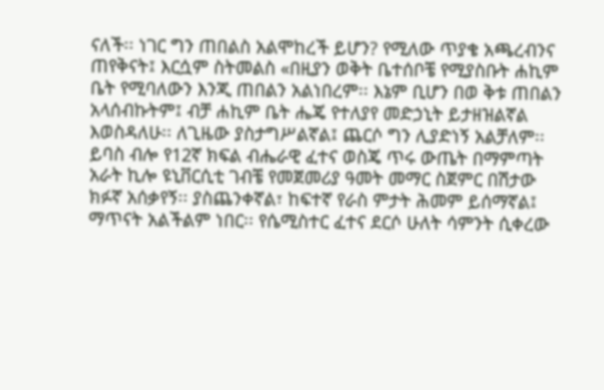ናለች፡፡ ነገር ግን ጠበልስ አልሞከረች ይሆን? የሚለው ጥያቄ አጫረብንና ጠየቅናት፤ እርሷም ስትመልስ «በዚያን ወቅት ቤተሰቦቼ የሚያስቡት ሐኪም ቤት የሚባለውን እንጂ ጠበልን አልነበረም፡፡ እኔም ቢሆን በወ ቅቱ ጠበልን አላሰብኩትም፤ ብቻ ሐኪም ቤት ሔጄ የተለያየ መድኃኒት ይታዘዝልኛል እወስዳለሁ፡፡ ለጊዜው ያስታግሥልኛል፤ ጨርሶ ግን ሊያድነኝ አልቻለም፡፡ ይባስ ብሎ የ12ኛ ክፍል ብሔራዊ ፈተና ወስጄ ጥሩ ውጤት በማምጣት አራት ኪሎ ዩኒቨርሲቲ ገብቼ የመጀመሪያ ዓመት መማር ስጀምር በሽታው ክፉኛ አሰቃየኝ፡፡ ያስጨንቀኛል፣ ከፍተኛ የራስ ምታት ሕመም ይሰማኛል፤ ማጥናት አልችልም ነበር፡፡ የሴሚስተር ፈተና ደርሶ ሁለት ሳምንት ሲቀረው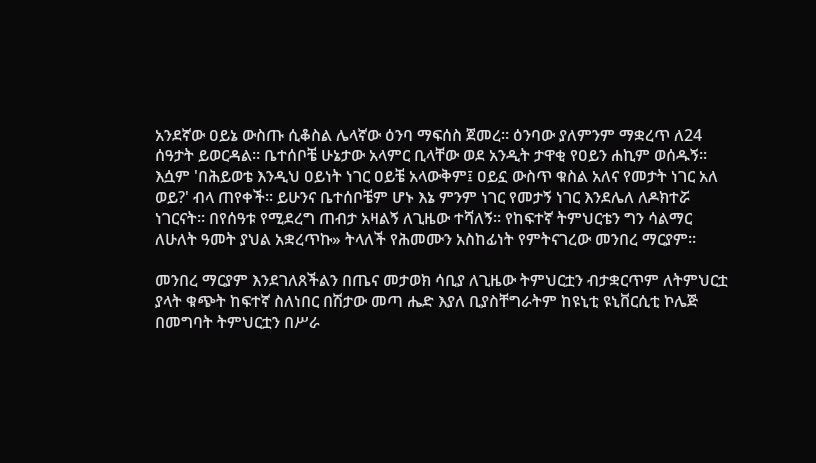አንደኛው ዐይኔ ውስጡ ሲቆስል ሌላኛው ዕንባ ማፍሰስ ጀመረ፡፡ ዕንባው ያለምንም ማቋረጥ ለ24 ሰዓታት ይወርዳል፡፡ ቤተሰቦቼ ሁኔታው አላምር ቢላቸው ወደ አንዲት ታዋቂ የዐይን ሐኪም ወሰዱኝ፡፡ እሷም 'በሕይወቴ እንዲህ ዐይነት ነገር ዐይቼ አላውቅም፤ ዐይኗ ውስጥ ቁስል አለና የመታት ነገር አለ ወይ?' ብላ ጠየቀች፡፡ ይሁንና ቤተሰቦቼም ሆኑ እኔ ምንም ነገር የመታኝ ነገር እንደሌለ ለዶክተሯ ነገርናት፡፡ በየሰዓቱ የሚደረግ ጠብታ አዛልኝ ለጊዜው ተሻለኝ፡፡ የከፍተኛ ትምህርቴን ግን ሳልማር ለሁለት ዓመት ያህል አቋረጥኩ» ትላለች የሕመሙን አስከፊነት የምትናገረው መንበረ ማርያም፡፡

መንበረ ማርያም እንደገለጸችልን በጤና መታወክ ሳቢያ ለጊዜው ትምህርቷን ብታቋርጥም ለትምህርቷ ያላት ቁጭት ከፍተኛ ስለነበር በሽታው መጣ ሔድ እያለ ቢያስቸግራትም ከዩኒቲ ዩኒቨርሲቲ ኮሌጅ በመግባት ትምህርቷን በሥራ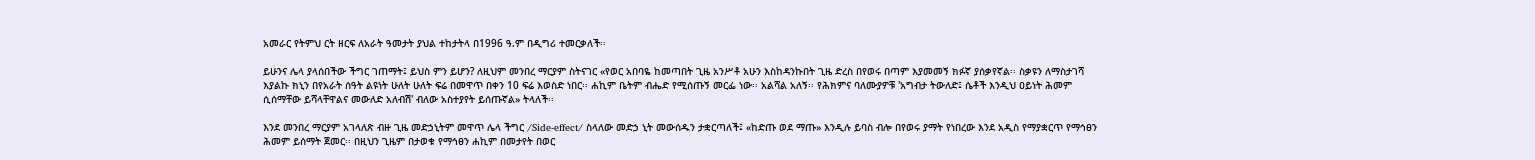አመራር የትምህ ርት ዘርፍ ለአራት ዓመታት ያህል ተከታትላ በ1996 ዓ.ም በዲግሪ ተመርቃለች፡፡

ይሁንና ሌላ ያላሰበችው ችግር ገጠማት፤ ይህስ ምን ይሆን? ለዚህም መንበረ ማርያም ስትናገር «የወር አበባዬ ከመጣበት ጊዜ አንሥቶ አሁን እስከዳንኩበት ጊዜ ድረስ በየወሩ በጣም እያመመኝ ክፉኛ ያሰቃየኛል፡፡ ስቃዩን ለማስታገሻ እያልኩ ክኒን በየአራት ሰዓት ልዩነት ሁለት ሁለት ፍሬ በመዋጥ በቀን 10 ፍሬ እወስድ ነበር፡፡ ሐኪም ቤትም ብሔድ የሚሰጡኝ መርፌ ነው፡፡ አልሻል አለኝ፡፡ የሕክምና ባለሙያዎቹ 'አግብታ ትውለድ፤ ሴቶች እንዲህ ዐይነት ሕመም ሲሰማቸው ይሻላቸዋልና መውለድ አለብሽ' ብለው አስተያየት ይሰጡኛል» ትላለች፡፡

እንደ መንበረ ማርያም አገላለጽ ብዙ ጊዜ መድኃኒትም መዋጥ ሌላ ችግር /Side-effect/ ስላለው መድኃ ኒት መውሰዱን ታቋርጣለች፤ «ከድጡ ወደ ማጡ» እንዲሉ ይባስ ብሎ በየወሩ ያማት የነበረው እንደ አዲስ የማያቋርጥ የማኅፀን ሕመም ይሰማት ጀመር፡፡ በዚህን ጊዜም በታወቁ የማኅፀን ሐኪም በመታየት በወር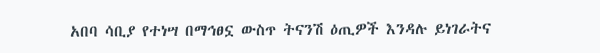አበባ ሳቢያ የተነሣ በማኅፀኗ ውስጥ ትናንሽ ዕጢዎች እንዳሉ ይነገራትና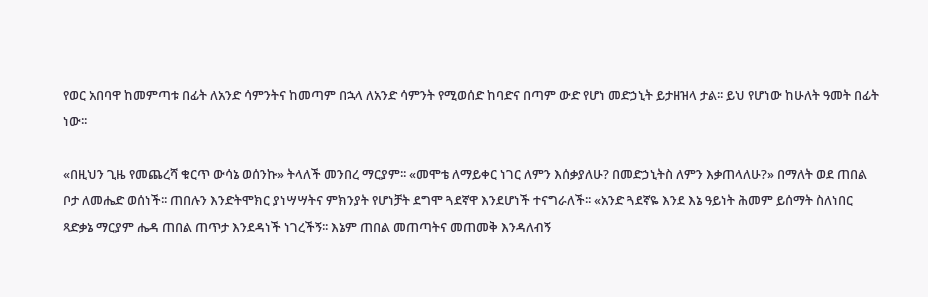የወር አበባዋ ከመምጣቱ በፊት ለአንድ ሳምንትና ከመጣም በኋላ ለአንድ ሳምንት የሚወሰድ ከባድና በጣም ውድ የሆነ መድኃኒት ይታዘዝላ ታል፡፡ ይህ የሆነው ከሁለት ዓመት በፊት ነው፡፡

«በዚህን ጊዜ የመጨረሻ ቁርጥ ውሳኔ ወሰንኩ» ትላለች መንበረ ማርያም፡፡ «መሞቴ ለማይቀር ነገር ለምን እሰቃያለሁ? በመድኃኒትስ ለምን እቃጠላለሁ?» በማለት ወደ ጠበል ቦታ ለመሔድ ወሰነች፡፡ ጠበሉን እንድትሞክር ያነሣሣትና ምክንያት የሆነቻት ደግሞ ጓደኛዋ እንደሆነች ተናግራለች፡፡ «አንድ ጓደኛዬ እንደ እኔ ዓይነት ሕመም ይሰማት ስለነበር ጻድቃኔ ማርያም ሔዳ ጠበል ጠጥታ እንደዳነች ነገረችኝ፡፡ እኔም ጠበል መጠጣትና መጠመቅ እንዳለብኝ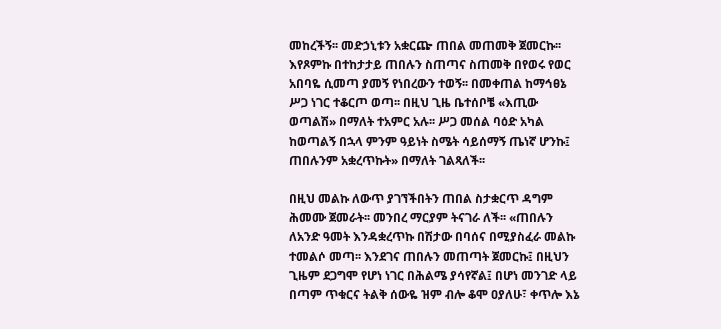መከረችኝ፡፡ መድኃኒቱን አቋርጬ ጠበል መጠመቅ ጀመርኩ፡፡ እየጾምኩ በተከታታይ ጠበሉን ስጠጣና ስጠመቅ በየወሩ የወር አበባዬ ሲመጣ ያመኝ የነበረውን ተወኝ፡፡ በመቀጠል ከማኅፀኔ ሥጋ ነገር ተቆርጦ ወጣ፡፡ በዚህ ጊዜ ቤተሰቦቼ «እጢው ወጣልሽ» በማለት ተአምር አሉ፡፡ ሥጋ መሰል ባዕድ አካል ከወጣልኝ በኋላ ምንም ዓይነት ስሜት ሳይሰማኝ ጤነኛ ሆንኩ፤ ጠበሉንም አቋረጥኩት» በማለት ገልጻለች፡፡

በዚህ መልኩ ለውጥ ያገኘችበትን ጠበል ስታቋርጥ ዳግም ሕመሙ ጀመራት፡፡ መንበረ ማርያም ትናገራ ለች፡፡ «ጠበሉን ለአንድ ዓመት እንዳቋረጥኩ በሽታው በባሰና በሚያስፈራ መልኩ ተመልሶ መጣ፡፡ እንደገና ጠበሉን መጠጣት ጀመርኩ፤ በዚህን ጊዜም ደጋግሞ የሆነ ነገር በሕልሜ ያሳየኛል፤ በሆነ መንገድ ላይ በጣም ጥቁርና ትልቅ ሰውዬ ዝም ብሎ ቆሞ ዐያለሁ፣ ቀጥሎ እኔ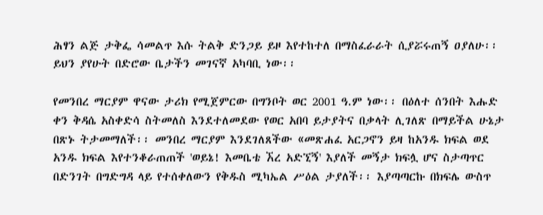ሕፃን ልጅ ታቅፌ ሳመልጥ እሱ ትልቅ ድንጋይ ይዞ እየተከተለ በማስፈራራት ሲያሯሩጠኝ ዐያለሁ፡፡ ይህን ያየሁት በድሮው ቤታችን መገናኛ አካባቢ ነው፡፡

የመንበረ ማርያም ዋናው ታሪክ የሚጀምርው በግንቦት ወር 2001 ዓ.ም ነው፡፡ በዕለተ ሰንበት እሑድ ቀን ቅዳሴ አስቀድሳ ስትመለስ እንደተለመደው የወር አበባ ይታያትና በቃላት ሊገለጽ በማይችል ሁኔታ በጽኑ ትታመማለች፡፡ መንበረ ማርያም እንደገለጸችው «መጽሐፈ አርጋኖን ይዛ ከአንዱ ክፍል ወደ አንዱ ክፍል እየተንቆራጠጠች 'ወይኔ! እመቤቴ ኧረ አድኚኝ' እያለች መኝታ ክፍሏ ሆና ስታጣጥር በድንገት በግድግዳ ላይ የተሰቀለውን የቅዱስ ሚካኤል ሥዕል ታያለች፡፡ እያጣጣርኩ በክፍሌ ውስጥ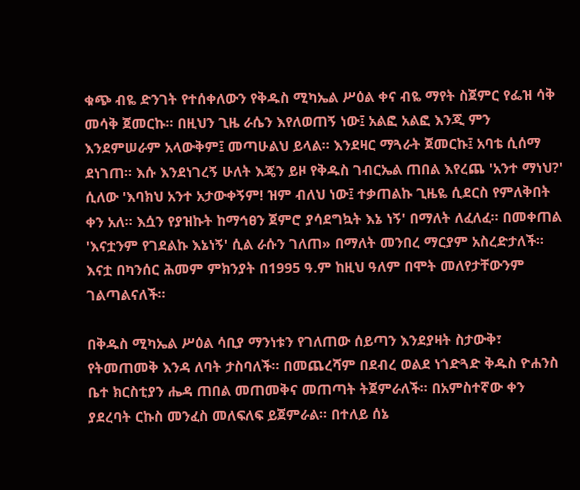ቁጭ ብዬ ድንገት የተሰቀለውን የቅዱስ ሚካኤል ሥዕል ቀና ብዬ ማየት ስጀምር የፌዝ ሳቅ መሳቅ ጀመርኩ፡፡ በዚህን ጊዜ ራሴን እየለወጠኝ ነው፤ አልፎ አልፎ እንጂ ምን እንደምሠራም አላውቅም፤ መጣሁልህ ይላል፡፡ እንደዛር ማጓራት ጀመርኩ፤ አባቴ ሲሰማ ደነገጠ፡፡ እሱ እንደነገረኝ ሁለት እጄን ይዞ የቅዱስ ገብርኤል ጠበል እየረጨ 'አንተ ማነህ?' ሲለው 'እባክህ አንተ አታውቀኝም! ዝም ብለህ ነው፤ ተቃጠልኩ ጊዜዬ ሲደርስ የምለቅበት ቀን አለ፡፡ እሷን የያዝኩት ከማኅፀን ጀምሮ ያሳደግኳት እኔ ነኝ' በማለት ለፈለፈ፡፡ በመቀጠል 'እናቷንም የገደልኩ እኔነኝ' ሲል ራሱን ገለጠ» በማለት መንበረ ማርያም አስረድታለች፡፡ እናቷ በካንሰር ሕመም ምክንያት በ1995 ዓ.ም ከዚህ ዓለም በሞት መለየታቸውንም ገልጣልናለች፡፡

በቅዱስ ሚካኤል ሥዕል ሳቢያ ማንነቱን የገለጠው ሰይጣን እንደያዛት ስታውቅ፣ የትመጠመቅ እንዳ ለባት ታስባለች፡፡ በመጨረሻም በደብረ ወልደ ነጎድጓድ ቅዱስ ዮሐንስ ቤተ ክርስቲያን ሔዳ ጠበል መጠመቅና መጠጣት ትጀምራለች፡፡ በአምስተኛው ቀን ያደረባት ርኩስ መንፈስ መለፍለፍ ይጀምራል፡፡ በተለይ ሰኔ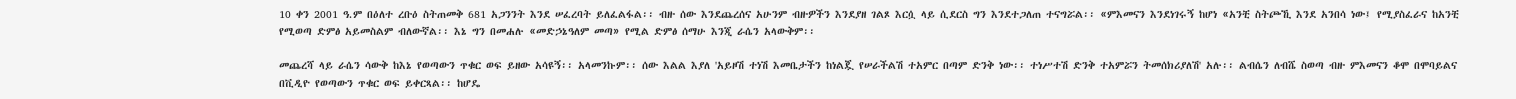10 ቀን 2001 ዓ.ም በዕለተ ረቡዕ ስትጠመቅ 681 አጋንንት እንደ ሠፈረባት ይለፈልፋል፡፡ ብዙ ሰው እንደጨረሰና አሁንም ብዙዎችን እንደያዘ ገልጾ እርሷ ላይ ሲደርስ ግን እንደተጋለጠ ተናግሯል፡፡ «ምእመናን እንደነገሩኝ ከሆነ «አንቺ ስትጮኺ እንደ አንበሳ ነው፤ የሚያስፈራና ከአንቺ የሚወጣ ድምፅ አይመስልም ብለውኛል፡፡ እኔ ግን በመሐሉ «መድኃኔዓለም መጣ» የሚል ድምፅ ሰማሁ እንጂ ራሴን አላውቅም፡፡

መጨረሻ ላይ ራሴን ሳውቅ ከእኔ የወጣውን ጥቁር ወፍ ይዘው አሳዩኝ፡፡ አላመንኩም፡፡ ሰው እልል እያለ 'አይዞሽ ተነሽ እመቤታችን ከነልጇ የሠራችልሽ ተአምር በጣም ድንቅ ነው፡፡ ተነሥተሽ ድንቅ ተአምሯን ትመሰክሪያለሽ' አሉ፡፡ ልብሴን ለብሼ ስወጣ ብዙ ምእመናን ቆሞ በሞባይልና በቪዲዮ የወጣውን ጥቁር ወፍ ይቀርጻል፡፡ ከሆዴ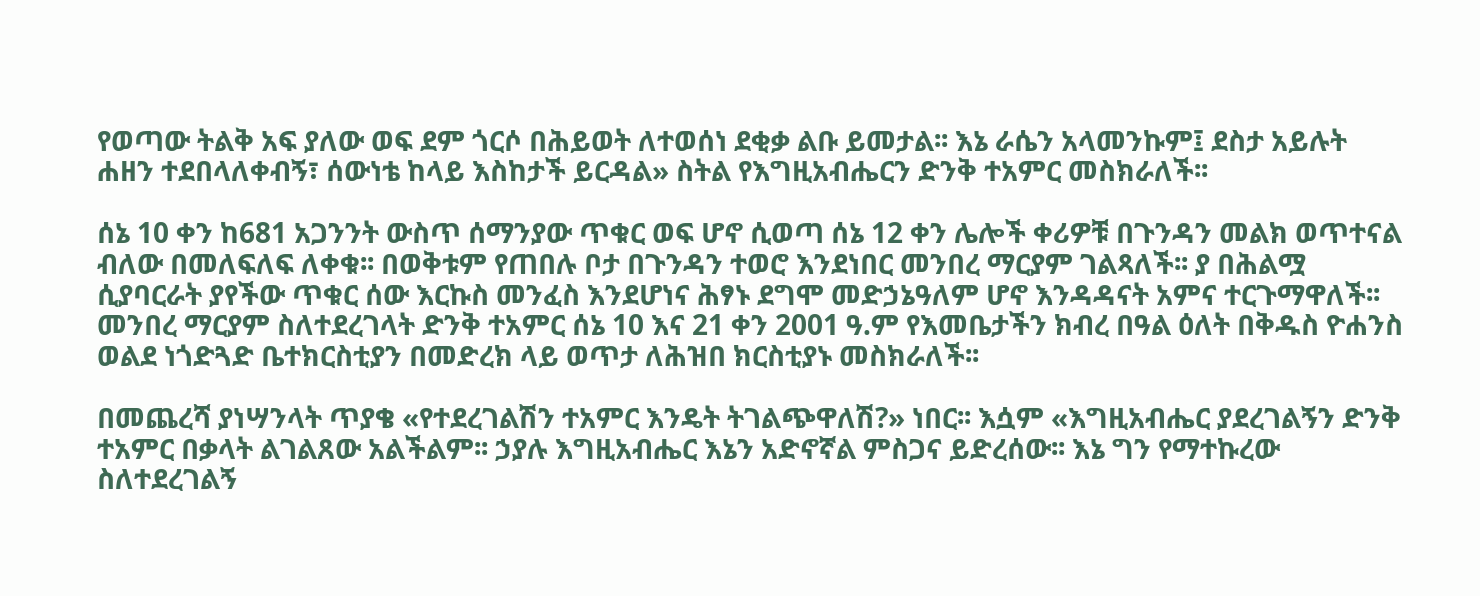የወጣው ትልቅ አፍ ያለው ወፍ ደም ጎርሶ በሕይወት ለተወሰነ ደቂቃ ልቡ ይመታል፡፡ እኔ ራሴን አላመንኩም፤ ደስታ አይሉት ሐዘን ተደበላለቀብኝ፣ ሰውነቴ ከላይ እስከታች ይርዳል» ስትል የእግዚአብሔርን ድንቅ ተአምር መስክራለች፡፡

ሰኔ 10 ቀን ከ681 አጋንንት ውስጥ ሰማንያው ጥቁር ወፍ ሆኖ ሲወጣ ሰኔ 12 ቀን ሌሎች ቀሪዎቹ በጉንዳን መልክ ወጥተናል ብለው በመለፍለፍ ለቀቁ፡፡ በወቅቱም የጠበሉ ቦታ በጉንዳን ተወሮ እንደነበር መንበረ ማርያም ገልጻለች፡፡ ያ በሕልሟ ሲያባርራት ያየችው ጥቁር ሰው እርኩስ መንፈስ እንደሆነና ሕፃኑ ደግሞ መድኃኔዓለም ሆኖ እንዳዳናት አምና ተርጉማዋለች፡፡
መንበረ ማርያም ስለተደረገላት ድንቅ ተአምር ሰኔ 10 እና 21 ቀን 2001 ዓ.ም የእመቤታችን ክብረ በዓል ዕለት በቅዱስ ዮሐንስ ወልደ ነጎድጓድ ቤተክርስቲያን በመድረክ ላይ ወጥታ ለሕዝበ ክርስቲያኑ መስክራለች፡፡

በመጨረሻ ያነሣንላት ጥያቄ «የተደረገልሽን ተአምር እንዴት ትገልጭዋለሽ?» ነበር፡፡ እሷም «እግዚአብሔር ያደረገልኝን ድንቅ ተአምር በቃላት ልገልጸው አልችልም፡፡ ኃያሉ እግዚአብሔር እኔን አድኖኛል ምስጋና ይድረሰው፡፡ እኔ ግን የማተኩረው ስለተደረገልኝ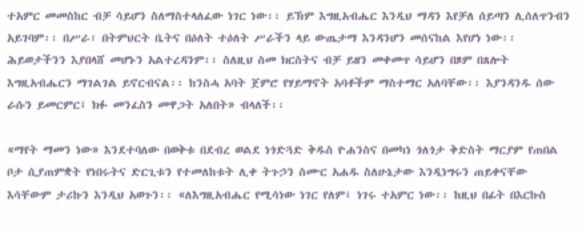ተአምር መመስከር ብቻ ሳይሆን ስለማስተላለፈው ነገር ነው፡፡ ይኽም እግዚአብሔር እንዲህ ማዳን እየቻለ ሰይጣን ሊሰለጥንብን አይገባም፡፡ በሥራ፣ በትምህርት ቤትና በዕለት ተዕለት ሥራችን ላይ ውጤታማ እንዳንሆን መሰናከል እየሆነ ነው፡፡ ሕይወታችንን እያበላሸ መሆኑን አልተረዳንም፡፡ ስለዚህ ስመ ክርስትና ብቻ ይዘን መቀመጥ ሳይሆን በጾም በጸሎት እግዚአብሔርን ማገልገል ይኖርብናል፡፡ ከንስሓ አባት ጀምሮ የሃይማኖት አባቶችም ማስተማር አለባቸው፡፡ እያንዳንዱ ሰው ራሱን ይመርምር፤ ክፉ መንፈስን መዋጋት አለበት» ብላለች፡፡

«ማየት ማመን ነው» እንደተባለው በወቅቱ በደብረ ወልደ ነጎድጓድ ቅዱስ ዮሐንስና በመካነ ጎለጎታ ቅድስት ማርያም የጠበል ቦታ ሲያጠምቋት የነበሩትና ድርጊቱን የተመለከቱት ሊቀ ትጉኃን ስሙር አሐዱ ስለሁኔታው እንዲነግሩን ጠይቀናቸው እሳቸውም ታሪኩን እንዲህ አወጉን፡፡ «ለእግዚአብሔር የሚሳነው ነገር የለም፤ ነገሩ ተአምር ነው፡፡ ከዚህ በፊት በእርኩስ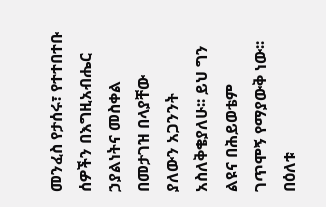መንፈስ የታሰሩ፣ የተተበተቡ ሰዎችን በእግዚአብሔር ኃያልነትና መስቀል በመታገዝ በላያቸው ያለውን አጋንንት አስለቅቄያለሁ፡፡ ይህ ግን ልዩና በሕይወቴም ገጥሞኝ የማያውቅ ነው፡፡ በዕለቱ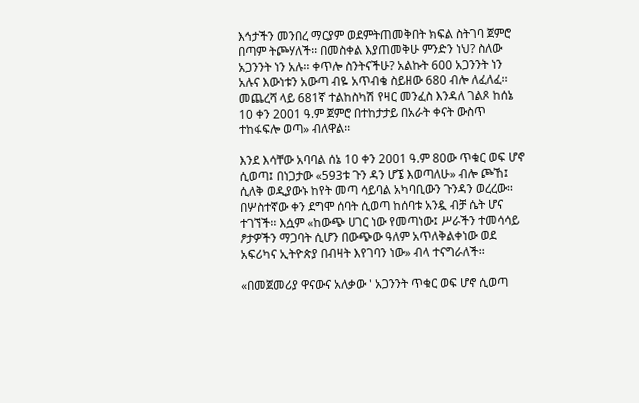እኅታችን መንበረ ማርያም ወደምትጠመቅበት ክፍል ስትገባ ጀምሮ በጣም ትጮሃለች፡፡ በመስቀል እያጠመቅሁ ምንድን ነህ? ስለው አጋንንት ነን አሉ፡፡ ቀጥሎ ስንትናችሁ? አልኩት 600 አጋንንት ነን አሉና እውነቱን አውጣ ብዬ አጥብቄ ስይዘው 680 ብሎ ለፈለፈ፡፡ መጨረሻ ላይ 681ኛ ተልከስካሽ የዛር መንፈስ እንዳለ ገልጾ ከሰኔ 10 ቀን 2001 ዓ.ም ጀምሮ በተከታታይ በአራት ቀናት ውስጥ ተከፋፍሎ ወጣ» ብለዋል፡፡

እንደ እሳቸው አባባል ሰኔ 10 ቀን 2001 ዓ.ም 80ው ጥቁር ወፍ ሆኖ ሲወጣ፤ በነጋታው «593ቱ ጉን ዳን ሆኜ እወጣለሁ» ብሎ ጮኸ፤ ሲለቅ ወዲያውኑ ከየት መጣ ሳይባል አካባቢውን ጉንዳን ወረረው፡፡ በሦስተኛው ቀን ደግሞ ሰባት ሲወጣ ከሰባቱ አንዷ ብቻ ሴት ሆና ተገኘች፡፡ እሷም «ከውጭ ሀገር ነው የመጣነው፤ ሥራችን ተመሳሳይ ፆታዎችን ማጋባት ሲሆን በውጭው ዓለም አጥለቅልቀነው ወደ አፍሪካና ኢትዮጵያ በብዛት እየገባን ነው» ብላ ተናግራለች፡፡

«በመጀመሪያ ዋናውና አለቃው ' አጋንንት ጥቁር ወፍ ሆኖ ሲወጣ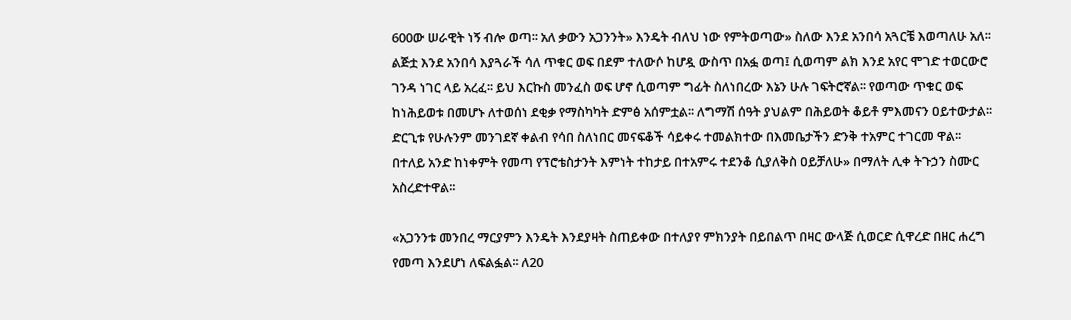600ው ሠራዊት ነኝ ብሎ ወጣ፡፡ አለ ቃውን አጋንንት» እንዴት ብለህ ነው የምትወጣው» ስለው እንደ አንበሳ አጓርቼ እወጣለሁ አለ፡፡ ልጅቷ እንደ አንበሳ እያጓራች ሳለ ጥቁር ወፍ በደም ተለውሶ ከሆዷ ውስጥ በአፏ ወጣ፤ ሲወጣም ልክ እንደ አየር ሞገድ ተወርውሮ ገንዳ ነገር ላይ አረፈ፡፡ ይህ እርኩስ መንፈስ ወፍ ሆኖ ሲወጣም ግፊት ስለነበረው እኔን ሁሉ ገፍትሮኛል፡፡ የወጣው ጥቁር ወፍ ከነሕይወቱ በመሆኑ ለተወሰነ ደቂቃ የማስካካት ድምፅ አሰምቷል፡፡ ለግማሽ ሰዓት ያህልም በሕይወት ቆይቶ ምእመናን ዐይተውታል፡፡ ድርጊቱ የሁሉንም መንገደኛ ቀልብ የሳበ ስለነበር መናፍቆች ሳይቀሩ ተመልክተው በእመቤታችን ድንቅ ተአምር ተገርመ ዋል፡፡ በተለይ አንድ ከነቀምት የመጣ የፕሮቴስታንት እምነት ተከታይ በተአምሩ ተደንቆ ሲያለቅስ ዐይቻለሁ» በማለት ሊቀ ትጉኃን ስሙር አስረድተዋል፡፡

«አጋንንቱ መንበረ ማርያምን እንዴት እንደያዛት ስጠይቀው በተለያየ ምክንያት በይበልጥ በዛር ውላጅ ሲወርድ ሲዋረድ በዘር ሐረግ የመጣ እንደሆነ ለፍልፏል፡፡ ለ20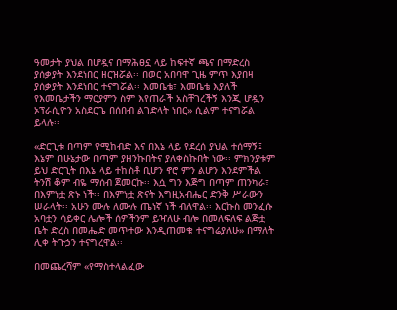ዓመታት ያህል በሆዷና በማሕፀኗ ላይ ከፍተኛ ጫና በማድረስ ያሰቃያት እንደነበር ዘርዝሯል፡፡ በወር አበባዋ ጊዜ ምጥ እያበዛ ያሰቃያት እንደነበር ተናግሯል፡፡ እመቤቴ፣ እመቤቴ እያለች የእመቤታችን ማርያምን ስም እየጠራች አስቸገረችኝ እንጂ ሆዷን ኦፕራሲዮን አስደርጌ በሰበብ ልገድላት ነበር» ሲልም ተናግሯል ይላሉ፡፡

«ድርጊቱ በጣም የሚከብድ እና በእኔ ላይ የደረሰ ያህል ተሰማኝ፤ እኔም በሁኔታው በጣም ያዘንኩበትና ያለቀስኩበት ነው፡፡ ምክንያቱም ይህ ድርጊት በእኔ ላይ ተከስቶ ቢሆን ኖሮ ምን ልሆን እንደምችል ትንሽ ቆም ብዬ ማሰብ ጀመርኩ፡፡ እሷ ግን እጅግ በጣም ጠንካራ፣ በእምነቷ ጽኑ ነች፡፡ በእምነቷ ጽናት እግዚአብሔር ድንቅ ሥራውን ሠራላት፡፡ አሁን ሙሉ ለሙሉ ጤነኛ ነች ብለዋል፡፡ እርኩስ መንፈሱ አባቷን ሳይቀር ሌሎች ሰዎችንም ይዣለሁ ብሎ በመለፍለፍ ልጅቷ ቤት ድረስ በመሔድ መጥተው እንዲጠመቁ ተናግሬያለሁ» በማለት ሊቀ ትጉኃን ተናግረዋል፡፡

በመጨረሻም «የማስተላልፈው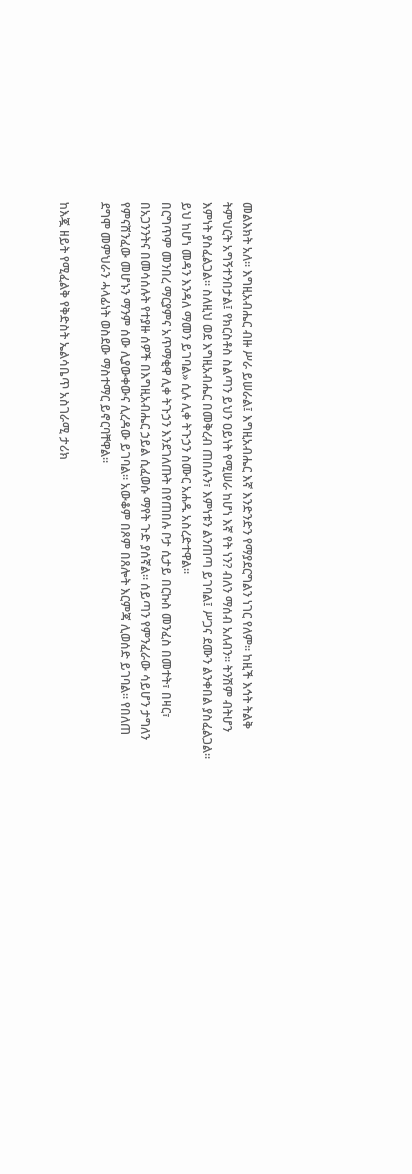መልእክት አለ፡፡ እግዚአብሔር ብዙ ሥራ ይሠራል፤ እግዚአብሔር እኛ እንድንድን የማያደርግልን ነገር የለም፡፡ ከዚች እኅት ትልቅ ትምህርት አግኝተንበታል፤ የክርስቶስ ስልጣን ይህን ዐይነት የሚሠራ ከሆነ እኛ የት ነን? ብለን ማሰብ አለብን፡፡ ትንሽም ብትሆን እምነት ያስፈልጋል፡፡ ስለዚህ ወደ እግዚአብሔር በመቅረብ ጠበሉን፣ እምነቱን ልንጠጣ ይገባል፤ ሥጋና ደሙን ልንቀበል ያስፈልጋል፡፡ ይህ ከሆነ መዳን እንዳለ ማመን ይገባል» ሲሉ ሊቀ ትጉኃን ስሙር አሐዱ አስረድተዋል፡፡
በርግጥም መንበረ ማርያምና አጥማቂዋ ሊቀ ትጉኃን እንደገለጡት በየጠበሉ ቦታ ሲታይ በርኩስ መንፈስ በመተት፣ በዛር፣ በአጋንንትና በመሳሰሉት የተያዙ ሰዎች በእግዚአብሔር ኃይል ሲፈወሱ ማየት ጉድ ያሰኛል፡፡ ሰይጣን የምንፈራው ሳይሆን ታግለን የምናሸንፈው መሆኑን ማንም ሰው ሊያውቀውና ሊረዳው ይገባል፡፡ አውቆም በጾም በጸሎት እርምጃ ሊወሰድ ይገባል፡፡ የበለጠ ደግሞ መምህራን ሓላፊነት ወስደው ማስተማር ይኖርባቸዋል፡፡

ከእጇ ዘይት የሚፈልቅ የቅድስት ኤልሳቤጥ አስገራሚ ታሪክ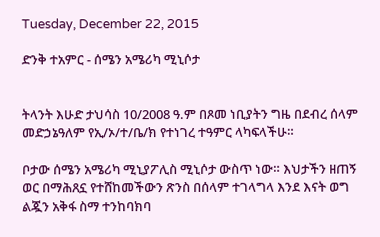Tuesday, December 22, 2015

ድንቅ ተአምር - ሰሜን አሜሪካ ሚኒሶታ


ትላንት እሁድ ታህሳስ 10/2008 ዓ.ም በጾመ ነቢያትን ግዜ በደብረ ሰላም መድኃኔዓለም የኢ/ኦ/ተ/ቤ/ክ የተነገረ ተዓምር ላካፍላችሁ።

ቦታው ሰሜን አሜሪካ ሚኒያፖሊስ ሚኒሶታ ውስጥ ነው። እህታችን ዘጠኝ ወር በማሕጸኗ የተሸከመችውን ጽንስ በሰላም ተገላግላ እንደ እናት ወግ ልጇን አቅፋ ስማ ተንከባክባ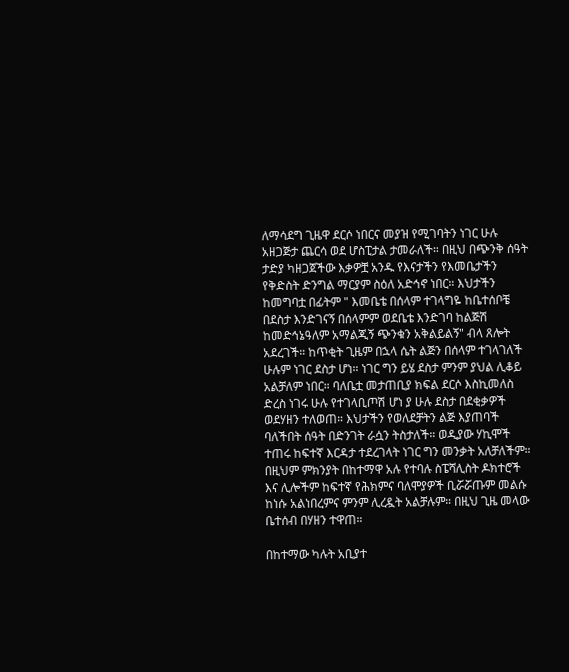ለማሳደግ ጊዜዋ ደርሶ ነበርና መያዝ የሚገባትን ነገር ሁሉ አዘጋጅታ ጨርሳ ወደ ሆስፒታል ታመራለች። በዚህ በጭንቅ ሰዓት ታድያ ካዘጋጀችው እቃዎቿ አንዱ የእናታችን የእመቤታችን የቅድስት ድንግል ማርያም ስዕለ አድኅኖ ነበር። እህታችን ከመግባቷ በፊትም " እመቤቴ በሰላም ተገላግዬ ከቤተሰቦቼ በደስታ እንድገናኝ በሰላምም ወደቤቴ እንድገባ ከልጅሽ ከመድኅኔዓለም አማልጂኝ ጭንቁን አቅልይልኝ" ብላ ጸሎት አደረገች። ከጥቂት ጊዜም በኋላ ሴት ልጅን በሰላም ተገላገለች ሁሉም ነገር ደስታ ሆነ። ነገር ግን ይሄ ደስታ ምንም ያህል ሊቆይ አልቻለም ነበር። ባለቤቷ መታጠቢያ ክፍል ደርሶ እስኪመለስ ድረስ ነገሩ ሁሉ የተገላቢጦሽ ሆነ ያ ሁሉ ደስታ በደቂቃዎች ወደሃዘን ተለወጠ። እህታችን የወለደቻትን ልጅ እያጠባች ባለችበት ሰዓት በድንገት ራሷን ትስታለች። ወዲያው ሃኪሞች ተጠሩ ከፍተኛ እርዳታ ተደረገላት ነገር ግን መንቃት አለቻለችም። በዚህም ምክንያት በከተማዋ አሉ የተባሉ ስፔሻሊስት ዶክተሮች እና ሊሎችም ከፍተኛ የሕክምና ባለሞያዎች ቢሯሯጡም መልሱ ከነሱ አልነበረምና ምንም ሊረዷት አልቻሉም። በዚህ ጊዜ መላው ቤተሰብ በሃዘን ተዋጠ።

በከተማው ካሉት አቢያተ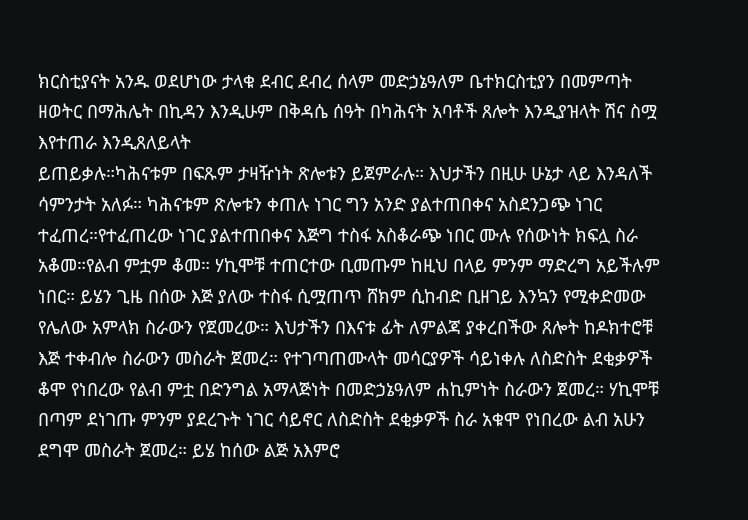ክርስቲያናት አንዱ ወደሆነው ታላቁ ደብር ደብረ ሰላም መድኃኔዓለም ቤተክርስቲያን በመምጣት ዘወትር በማሕሌት በኪዳን እንዲሁም በቅዳሴ ሰዓት በካሕናት አባቶች ጸሎት እንዲያዝላት ሽና ስሟ እየተጠራ እንዲጸለይላት
ይጠይቃሉ።ካሕናቱም በፍጹም ታዛዥነት ጽሎቱን ይጀምራሉ። እህታችን በዚሁ ሁኔታ ላይ እንዳለች ሳምንታት አለፉ። ካሕናቱም ጽሎቱን ቀጠሉ ነገር ግን አንድ ያልተጠበቀና አስደንጋጭ ነገር ተፈጠረ።የተፈጠረው ነገር ያልተጠበቀና እጅግ ተስፋ አስቆራጭ ነበር ሙሉ የሰውነት ክፍሏ ስራ አቆመ።የልብ ምቷም ቆመ። ሃኪሞቹ ተጠርተው ቢመጡም ከዚህ በላይ ምንም ማድረግ አይችሉም ነበር። ይሄን ጊዜ በሰው እጅ ያለው ተስፋ ሲሟጠጥ ሸክም ሲከብድ ቢዘገይ እንኳን የሚቀድመው የሌለው አምላክ ስራውን የጀመረው። እህታችን በእናቱ ፊት ለምልጃ ያቀረበችው ጸሎት ከዶክተሮቹ እጅ ተቀብሎ ስራውን መስራት ጀመረ። የተገጣጠሙላት መሳርያዎች ሳይነቀሉ ለስድስት ደቂቃዎች ቆሞ የነበረው የልብ ምቷ በድንግል አማላጅነት በመድኃኔዓለም ሐኪምነት ስራውን ጀመረ። ሃኪሞቹ በጣም ደነገጡ ምንም ያደረጉት ነገር ሳይኖር ለስድስት ደቂቃዎች ስራ አቁሞ የነበረው ልብ አሁን ደግሞ መስራት ጀመረ። ይሄ ከሰው ልጅ አእምሮ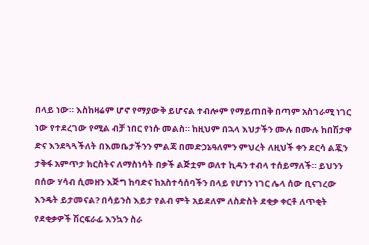በላይ ነው። እስከዛሬም ሆኖ የማያውቅ ይሆናል ተብሎም የማይጠበቅ በጣም አስገራሚ ነገር ነው የተደረገው የሚል ብቻ ነበር የነሱ መልስ። ከዚህም በኋላ እህታችን ሙሉ በሙሉ ከበሽታዋ ድና እንደጓጓችለት በእመቤታችንን ምልጃ በመድኃኔዓለምን ምህረት ለዚህች ቀን ደርሳ ልጇን ታቅፋ አምጥታ ክርስትና ለማስነሳት በቃች ልጅቷም ወለተ ኪዳን ተብላ ተሰይማለች። ይህንን በሰው ሃሳብ ሲመዘን እጅግ ከባድና ከአስተሳሰባችን በላይ የሆነን ነገር ሌላ ሰው ቢናገረው እንዴት ይታመናል? በሳይንስ እይታ የልብ ምት አይደለም ለስድስት ደቂቃ ቀርቶ ለጥቂት የደቂቃዎች ሽርፍራፊ እንኳን ስራ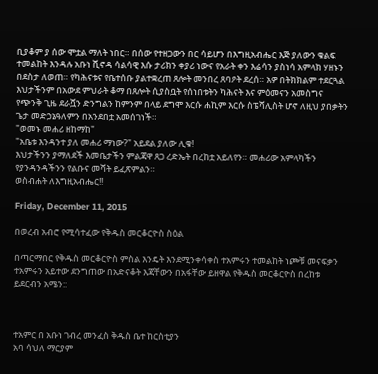ቢያቆም ያ ሰው ሞቷል ማለት ነበር። በሰው የተዘጋውን በር ሳይሆን በእግዚአብሔር እጅ ያለውን ቁልፍ ተመልከት እንዳሉ አቡነ ሺኖዳ ሳልሳዊ እሱ ታሪክን ቀያሪ ነውና የአራት ቀን እሬሳን ያስነሳ አምላክ ሃዘኑን በደስታ ለወጠ። የካሕናቱና የቤተሰቡ ያልተቋረጠ ጸሎት መንበረ ጸባዖት ደረሰ። አዎ በትክክልም ተደርጓል እህታችንም በአውደ ምህራት ቆማ በጸሎት ሲያስቧት የሰነበቱትን ካሕናት እና ምዕመናን አመስግና የጭንቅ ጊዜ ደራሿን ድንግልን ከምንም በላይ ደግሞ እርሱ ሐኪም እርሱ ስፔሻሊስት ሆኖ ለዚህ ያበቃትን ጌታ መድኃኔዓለምን በአንደበቷ አመሰገነች።
"ወመኑ መሐሪ ዘከማከ"
"አቤቱ እንዳንተ ያለ መሐሪ ማነው?" አይደል ያለው ሊቁ!
እህታችንን ያማለደች እመቤታችን ምልጃዋ ጸጋ ረድኤት በረከቷ አይለየን። መሐሪው አምላካችን የያንዳንዳችንን የልቡና መሻት ይፈጽምልን።
ወስብሐት ለእግዚአብሔር!!

Friday, December 11, 2015

በወረብ አብሮ የሚሳተፈው የቅዱስ መርቆርዮስ ስዕል

በጣርማበር የቅዱስ መርቆርዮስ ምስል እንዴት እንደሚንቀሳቀስ ተአምሩን ተመልከት ነጮቹ መናፍቃን ተአምሩን አይተው ደንግጠው በአድናቆት እጃቸውን በአፋቸው ይዘዋል የቅዱስ መርቆርዮስ በረከቱ ይደርብን አሜን::



ተአምር በ አቡነ ገብረ መንፈስ ቅዱስ ቤተ ከርስቲያን
አባ ሳህለ ማርያም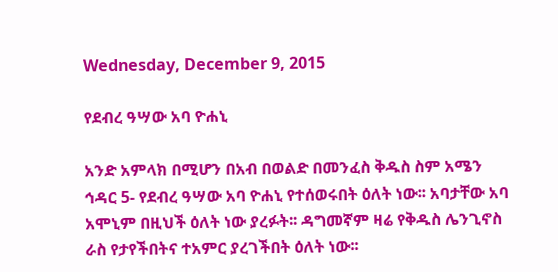Wednesday, December 9, 2015

የደብረ ዓሣው አባ ዮሐኒ

አንድ አምላክ በሚሆን በአብ በወልድ በመንፈስ ቅዱስ ስም አሜን
ኅዳር 5- የደብረ ዓሣው አባ ዮሐኒ የተሰወሩበት ዕለት ነው፡፡ አባታቸው አባ አሞኒም በዚህች ዕለት ነው ያረፉት፡፡ ዳግመኛም ዛሬ የቅዱስ ሌንጊኖስ ራስ የታየችበትና ተአምር ያረገችበት ዕለት ነው፡፡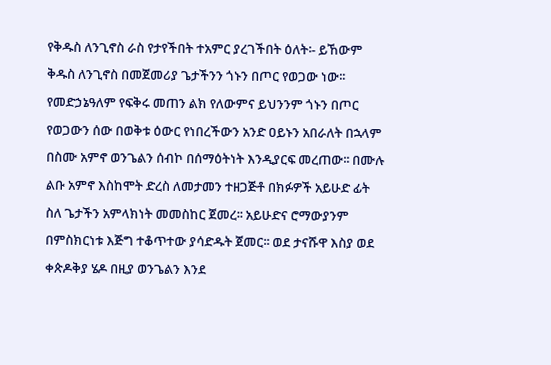የቅዱስ ለንጊኖስ ራስ የታየችበት ተአምር ያረገችበት ዕለት፡- ይኸውም ቅዱስ ለንጊኖስ በመጀመሪያ ጌታችንን ጎኑን በጦር የወጋው ነው፡፡ የመድኃኔዓለም የፍቅሩ መጠን ልክ የለውምና ይህንንም ጎኑን በጦር የወጋውን ሰው በወቅቱ ዕውር የነበረችውን አንድ ዐይኑን አበራለት በኋላም በስሙ አምኖ ወንጌልን ሰብኮ በሰማዕትነት እንዲያርፍ መረጠው፡፡ በሙሉ ልቡ አምኖ እስከሞት ድረስ ለመታመን ተዘጋጅቶ በክፉዎች አይሁድ ፊት ስለ ጌታችን አምላክነት መመስከር ጀመረ፡፡ አይሁድና ሮማውያንም በምስክርነቱ እጅግ ተቆጥተው ያሳድዱት ጀመር፡፡ ወደ ታናሹዋ እስያ ወደ ቀጵዶቅያ ሄዶ በዚያ ወንጌልን እንደ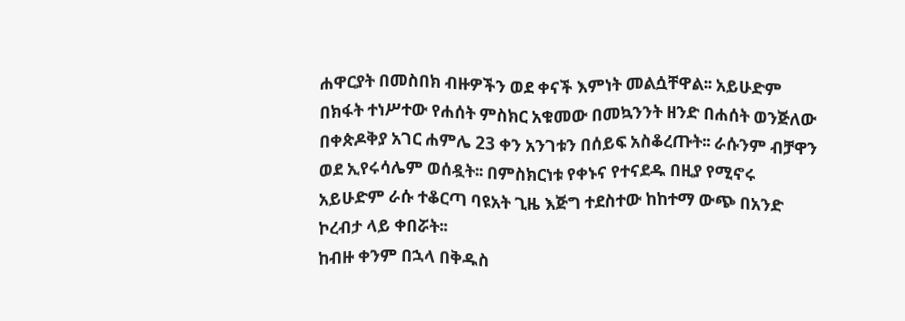ሐዋርያት በመስበክ ብዙዎችን ወደ ቀናች እምነት መልሷቸዋል፡፡ አይሁድም በክፋት ተነሥተው የሐሰት ምስክር አቁመው በመኳንንት ዘንድ በሐሰት ወንጅለው በቀጵዶቅያ አገር ሐምሌ 23 ቀን አንገቱን በሰይፍ አስቆረጡት፡፡ ራሱንም ብቻዋን ወደ ኢየሩሳሌም ወሰዷት፡፡ በምስክርነቱ የቀኑና የተናደዱ በዚያ የሚኖሩ አይሁድም ራሱ ተቆርጣ ባዩአት ጊዜ እጅግ ተደስተው ከከተማ ውጭ በአንድ ኮረብታ ላይ ቀበሯት፡፡
ከብዙ ቀንም በኋላ በቅዱስ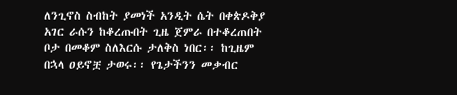ለንጊኖስ ስብከት ያመነች አንዲት ሴት በቀጵዶቅያ አገር ራሱን ከቆረጡበት ጊዜ ጀምራ በተቆረጠበት ቦታ በመቆም ስለእርሱ ታለቅስ ነበር፡፡ ከጊዜም በኋላ ዐይኖቿ ታወሩ፡፡ የጌታችንን መቃብር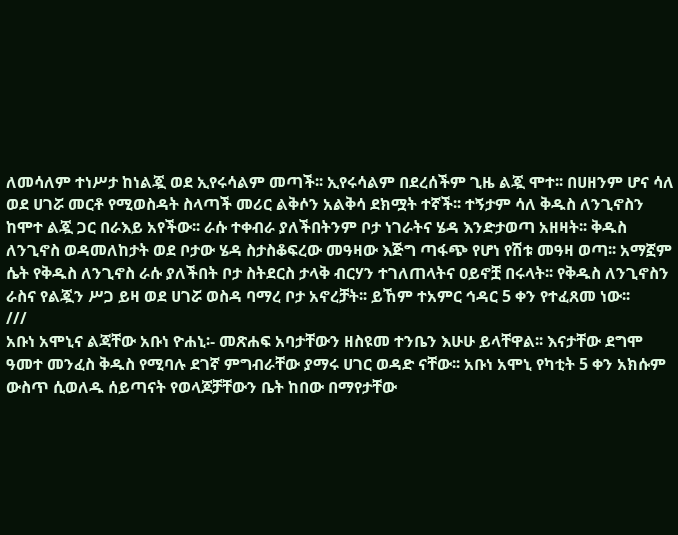ለመሳለም ተነሥታ ከነልጇ ወደ ኢየሩሳልም መጣች፡፡ ኢየሩሳልም በደረሰችም ጊዜ ልጇ ሞተ፡፡ በሀዘንም ሆና ሳለ ወደ ሀገሯ መርቶ የሚወስዳት ስላጣች መሪር ልቅሶን አልቅሳ ደክሟት ተኛች፡፡ ተኝታም ሳለ ቅዱስ ለንጊኖስን ከሞተ ልጇ ጋር በራእይ አየችው፡፡ ራሱ ተቀብራ ያለችበትንም ቦታ ነገራትና ሄዳ እንድታወጣ አዘዛት፡፡ ቅዱስ ለንጊኖስ ወዳመለከታት ወደ ቦታው ሄዳ ስታስቆፍረው መዓዛው እጅግ ጣፋጭ የሆነ የሽቱ መዓዛ ወጣ፡፡ አማኟም ሴት የቅዱስ ለንጊኖስ ራሱ ያለችበት ቦታ ስትደርስ ታላቅ ብርሃን ተገለጠላትና ዐይኖቿ በሩላት፡፡ የቅዱስ ለንጊኖስን ራስና የልጇን ሥጋ ይዛ ወደ ሀገሯ ወስዳ ባማረ ቦታ አኖረቻት፡፡ ይኸም ተአምር ኅዳር 5 ቀን የተፈጸመ ነው፡፡
///
አቡነ አሞኒና ልጃቸው አቡነ ዮሐኒ፡- መጽሐፍ አባታቸውን ዘስዩመ ተንቤን እሁሁ ይላቸዋል፡፡ እናታቸው ደግሞ ዓመተ መንፈስ ቅዱስ የሚባሉ ደገኛ ምግብራቸው ያማሩ ሀገር ወዳድ ናቸው፡፡ አቡነ አሞኒ የካቲት 5 ቀን አክሱም ውስጥ ሲወለዱ ሰይጣናት የወላጆቻቸውን ቤት ከበው በማየታቸው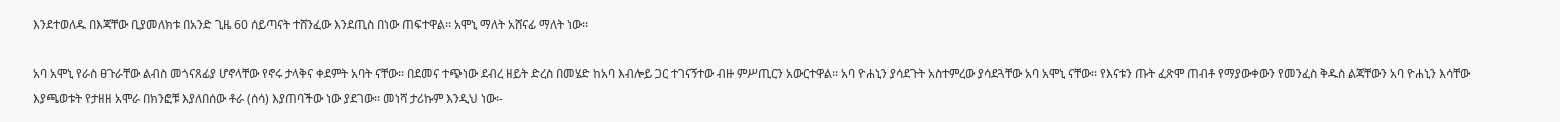እንደተወለዱ በእጃቸው ቢያመለክቱ በአንድ ጊዜ 60 ሰይጣናት ተሸንፈው እንደጢስ በነው ጠፍተዋል፡፡ አሞኒ ማለት አሸናፊ ማለት ነው፡፡

አባ አሞኒ የራስ ፀጉራቸው ልብስ መጎናጸፊያ ሆኖላቸው የኖሩ ታላቅና ቀደምት አባት ናቸው፡፡ በደመና ተጭነው ደብረ ዘይት ድረስ በመሄድ ከአባ እብሎይ ጋር ተገናኝተው ብዙ ምሥጢርን አውርተዋል፡፡ አባ ዮሐኒን ያሳደጉት አስተምረው ያሳደጓቸው አባ አሞኒ ናቸው፡፡ የእናቱን ጡት ፈጽሞ ጠብቶ የማያውቀውን የመንፈስ ቅዱስ ልጃቸውን አባ ዮሐኒን እሳቸው እያጫወቱት የታዘዘ አሞራ በክንፎቹ እያለበሰው ቶራ (ሰሳ) እያጠባችው ነው ያደገው፡፡ መነሻ ታሪኩም እንዲህ ነው፡-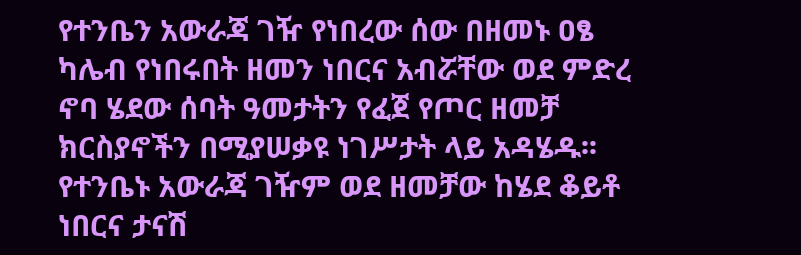የተንቤን አውራጃ ገዥ የነበረው ሰው በዘመኑ ዐፄ ካሌብ የነበሩበት ዘመን ነበርና አብሯቸው ወደ ምድረ ኖባ ሄደው ሰባት ዓመታትን የፈጀ የጦር ዘመቻ ክርስያኖችን በሚያሠቃዩ ነገሥታት ላይ አዳሄዱ፡፡ የተንቤኑ አውራጃ ገዥም ወደ ዘመቻው ከሄደ ቆይቶ ነበርና ታናሽ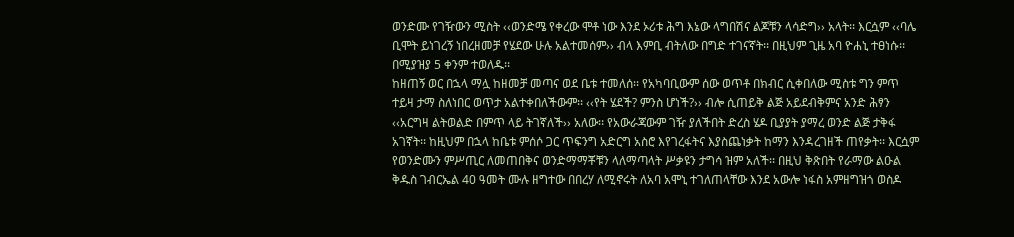ወንድሙ የገዥውን ሚስት ‹‹ወንድሜ የቀረው ሞቶ ነው እንደ ኦሪቱ ሕግ እኔው ላግበሽና ልጆቹን ላሳድግ›› አላት፡፡ እርሷም ‹‹ባሌ ቢሞት ይነገረኝ ነበረዘመቻ የሄደው ሁሉ አልተመሰም›› ብላ እምቢ ብትለው በግድ ተገናኛት፡፡ በዚህም ጊዜ አባ ዮሐኒ ተፀነሱ፡፡ በሚያዝያ 5 ቀንም ተወለዱ፡፡
ከዘጠኝ ወር በኋላ ማሏ ከዘመቻ መጣና ወደ ቤቱ ተመለሰ፡፡ የአካባቢውም ሰው ወጥቶ በክብር ሲቀበለው ሚስቱ ግን ምጥ ተይዛ ታማ ስለነበር ወጥታ አልተቀበለችውም፡፡ ‹‹የት ሄደች? ምንስ ሆነች?›› ብሎ ሲጠይቅ ልጅ አይደብቅምና አንድ ሕፃን ‹‹አርግዛ ልትወልድ በምጥ ላይ ትገኛለች›› አለው፡፡ የአውራጃውም ገዥ ያለችበት ድረስ ሄዶ ቢያያት ያማረ ወንድ ልጅ ታቅፋ አገኛት፡፡ ከዚህም በኋላ ከቤቱ ምሰሶ ጋር ጥፍንግ አድርግ አስሮ እየገረፋትና እያስጨነቃት ከማን እንዳረገዘች ጠየቃት፡፡ እርሷም የወንድሙን ምሥጢር ለመጠበቅና ወንድማማቾቹን ላለማጣላት ሥቃዩን ታግሳ ዝም አለች፡፡ በዚህ ቅጽበት የራማው ልዑል ቅዱስ ገብርኤል 40 ዓመት ሙሉ ዘግተው በበረሃ ለሚኖሩት ለአባ አሞኒ ተገለጠላቸው እንደ አውሎ ነፋስ አምዘግዝጎ ወስዶ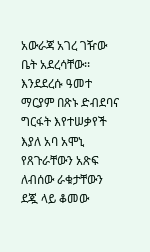አውራጃ አገረ ገዥው ቤት አደረሳቸው፡፡
እንደደረሱ ዓመተ ማርያም በጽኑ ድብደባና ግርፋት እየተሠቃየች እያለ አባ አሞኒ የጸጉራቸውን አጽፍ ለብሰው ራቁታቸውን ደጇ ላይ ቆመው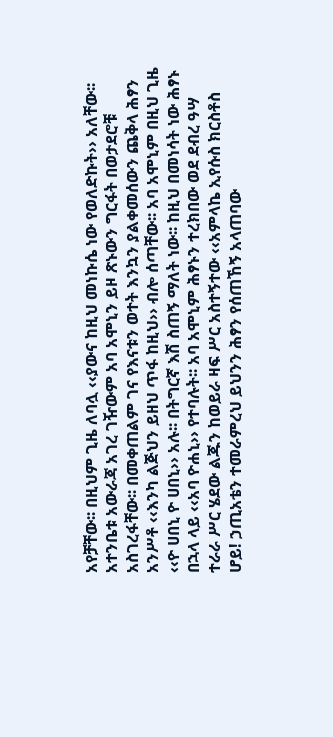አየቻቸው፡፡ በዚህም ጊዜ ለባሏ ‹‹ያውና ከዚህ መነኩሴ ነው የወለድኩት›› አለቸው፡፡ አተንቤቱ አውራጃ አገረ ገዥውም አባ አሞኒን ይዞ ጽኑውን ግርፋት በወታደሮቹ አስገረፋቸው፡፡ በመቀጠልም ገና የእናቱን ወተት እንኳን ያልቀመሰውን ጨቅላ ሕፃን አንሥቶ ‹‹እንካ ልጅህን ይዘህ ጥፋ ከዚህ›› ብሎ ሰጣቸው፡፡ አባ አሞኒም በዚህ ጊዜ ‹‹ዮ ሀበኒ ዮ ሀበኒ›› አሉ፡፡ በትግርኛ እሽ ስጠኝ ማለት ነው፡፡ ከዚህ በመነሳት ነው ሕፃኑ በኋላ ላይ ‹‹አባ ዮሐኒ›› የተባሉት፡፡ አባ አሞኒም ሕፃኑን ተረክበው ወደ ደብረ ዓሣ ተራራ ሥር ሄደው ልጁን ከወይራ ዛፍ ሥር አስተኝተው ‹‹አምላኬ ኢየሱስ ክርስቶስ ሆይ! ኃጢአቴን ተመራምረህ ይህንን ሕፃን የሰጠኸኝ አላጠባው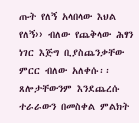ጡት የለኝ አላበላው እህል የለኝ›› ብለው የጨቅላው ሕፃን ነገር እጅግ ቢያስጨንቃቸው ምርር ብለው አለቀሱ፡፡ ጸሎታቸውንም እንደጨረሱ ተራራውን በመስቀል ምልክት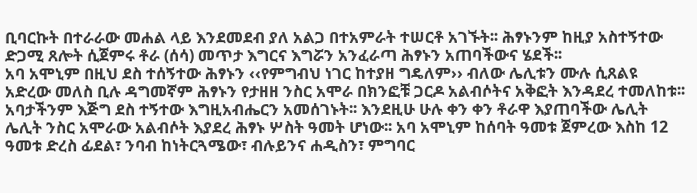ቢባርኩት በተራራው መሐል ላይ እንደመደብ ያለ አልጋ በተአምራት ተሠርቶ አገኙት፡፡ ሕፃኑንም ከዚያ አስተኝተው ድጋሚ ጸሎት ሲጀምሩ ቶራ (ሰሳ) መጥታ እግርና እግሯን አንፈራጣ ሕፃኑን አጠባችውና ሄደች፡፡
አባ አሞኒም በዚህ ደስ ተሰኝተው ሕፃኑን ‹‹የምግብህ ነገር ከተያዘ ግዴለም›› ብለው ሌሊቱን ሙሉ ሲጸልዩ አድረው መለስ ቢሉ ዳግመኛም ሕፃኑን የታዘዘ ንስር አሞራ በክንፎቹ ጋርዶ አልብሶትና አቅፎት እንዳደረ ተመለከቱ፡፡ አባታችንም እጅግ ደስ ተኝተው እግዚአብሔርን አመሰገኑት፡፡ እንደዚሁ ሁሉ ቀን ቀን ቶራዋ እያጠባችው ሌሊት ሌሊት ንስር አሞራው አልብሶት እያደረ ሕፃኑ ሦስት ዓመት ሆነው፡፡ አባ አሞኒም ከሰባት ዓመቱ ጀምረው እስከ 12 ዓመቱ ድረስ ፊደል፣ ንባብ ከነትርጓሜው፣ ብሉይንና ሐዲስን፣ ምግባር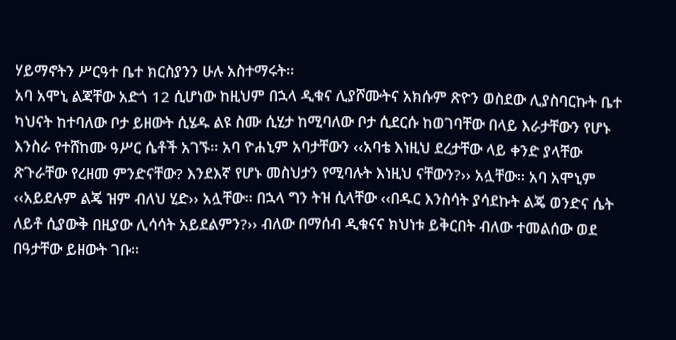ሃይማኖትን ሥርዓተ ቤተ ክርስያንን ሁሉ አስተማሩት፡፡
አባ አሞኒ ልጃቸው አድጎ 12 ሲሆነው ከዚህም በኋላ ዲቁና ሊያሾሙትና አክሱም ጽዮን ወስደው ሊያስባርኩት ቤተ ካህናት ከተባለው ቦታ ይዘውት ሲሄዱ ልዩ ስሙ ሲሂታ ከሚባለው ቦታ ሲደርሱ ከወገባቸው በላይ እራታቸውን የሆኑ እንስራ የተሸከሙ ዓሥር ሴቶች አገኙ፡፡ አባ ዮሐኒም አባታቸውን ‹‹አባቴ እነዚህ ደረታቸው ላይ ቀንድ ያላቸው ጽጉራቸው የረዘመ ምንድናቸው? እንደእኛ የሆኑ መስህታን የሚባሉት እነዚህ ናቸውን?›› አሏቸው፡፡ አባ አሞኒም ‹‹አይደሉም ልጄ ዝም ብለህ ሂድ›› አሏቸው፡፡ በኋላ ግን ትዝ ሲላቸው ‹‹በዱር እንስሳት ያሳደኩት ልጄ ወንድና ሴት ለይቶ ሲያውቅ በዚያው ሊሳሳት አይደልምን?›› ብለው በማሰብ ዲቁናና ክህነቱ ይቅርበት ብለው ተመልሰው ወደ በዓታቸው ይዘውት ገቡ፡፡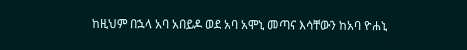ከዚህም በኋላ አባ አበይዶ ወደ አባ አሞኒ መጣና እሳቸውን ከአባ ዮሐኒ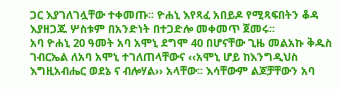ጋር እያገለገሏቸው ተቀመጡ፡፡ ዮሐኒ እየጻፈ አበይዶ የሚጻፍበትን ቆዳ እያዘጋጁ ሦስቱም በአንድነት በተጋድሎ መቀመጥ ጀመሩ፡፡
አባ ዮሐኒ 20 ዓመት አባ አሞኒ ደግሞ 40 በሆናቸው ጊዜ መልአኩ ቅዱስ ገብርኤል ለአባ አሞኒ ተገለጠላቸውና ‹‹አሞኒ ሆይ ከእንግዲህስ እግዚአብሔር ወደኔ ና ብሎሃል›› አላቸው፡፡ እሳቸውም ልጆቻቸውን አባ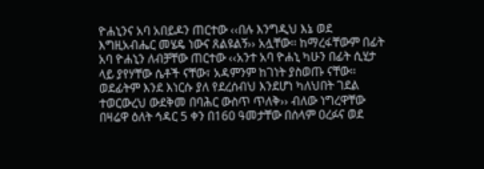ዮሐኒንና አባ አበይዶን ጠርተው ‹‹በሉ እንግዲህ እኔ ወደ እግዚአብሔር መሄዴ ነውና ጸልዩልኝ›› አሏቸው፡፡ ከማረፋቸውም በፊት አባ ዮሐኒን ለብቻቸው ጠርተው ‹‹አንተ አባ ዮሐኒ ካሁን በፊት ሲሂታ ላይ ያየሃቸው ሴቶች ናቸው፣ አዳምንም ከገነት ያስወጡ ናቸው፡፡ ወደፊትም እንደ እነርሱ ያለ የደረሰብህ እንደሆነ ካለህበት ገደል ተወርውረህ ውደቅመ በባሕር ውስጥ ጥለቅ›› ብለው ነግረዋቸው በዛሬዋ ዕለት ኅዳር 5 ቀን በ160 ዓመታቸው በሰላም ዐረፉና ወደ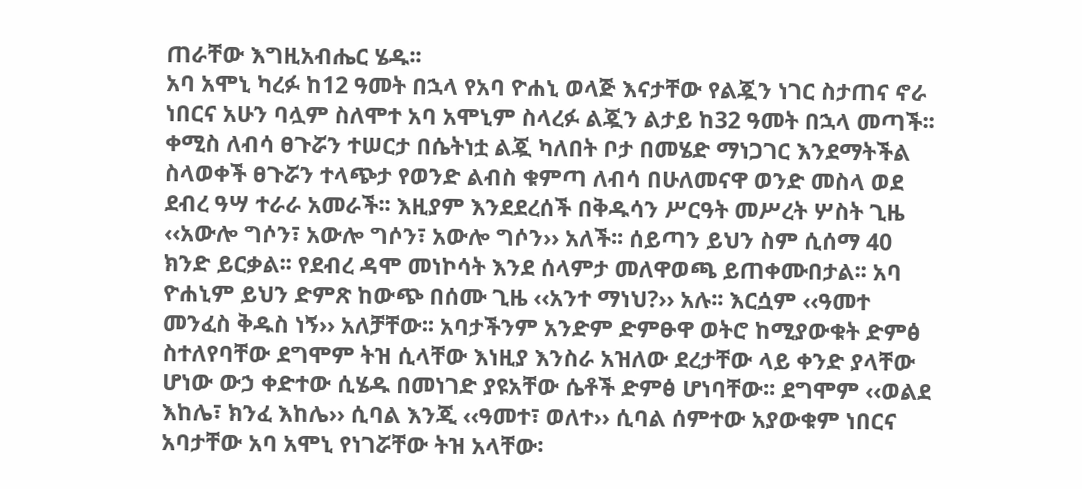ጠራቸው እግዚአብሔር ሄዱ፡፡
አባ አሞኒ ካረፉ ከ12 ዓመት በኋላ የአባ ዮሐኒ ወላጅ እናታቸው የልጇን ነገር ስታጠና ኖራ ነበርና አሁን ባሏም ስለሞተ አባ አሞኒም ስላረፉ ልጇን ልታይ ከ32 ዓመት በኋላ መጣች፡፡ ቀሚስ ለብሳ ፀጉሯን ተሠርታ በሴትነቷ ልጇ ካለበት ቦታ በመሄድ ማነጋገር እንደማትችል ስላወቀች ፀጉሯን ተላጭታ የወንድ ልብስ ቁምጣ ለብሳ በሁለመናዋ ወንድ መስላ ወደ ደብረ ዓሣ ተራራ አመራች፡፡ እዚያም እንደደረሰች በቅዱሳን ሥርዓት መሥረት ሦስት ጊዜ ‹‹አውሎ ግሶን፣ አውሎ ግሶን፣ አውሎ ግሶን›› አለች፡፡ ሰይጣን ይህን ስም ሲሰማ 40 ክንድ ይርቃል፡፡ የደብረ ዳሞ መነኮሳት እንደ ሰላምታ መለዋወጫ ይጠቀሙበታል፡፡ አባ ዮሐኒም ይህን ድምጽ ከውጭ በሰሙ ጊዜ ‹‹አንተ ማነህ?›› አሉ፡፡ እርሷም ‹‹ዓመተ መንፈስ ቅዱስ ነኝ›› አለቻቸው፡፡ አባታችንም አንድም ድምፁዋ ወትሮ ከሚያውቁት ድምፅ ስተለየባቸው ደግሞም ትዝ ሲላቸው እነዚያ እንስራ አዝለው ደረታቸው ላይ ቀንድ ያላቸው ሆነው ውኃ ቀድተው ሲሄዱ በመነገድ ያዩአቸው ሴቶች ድምፅ ሆነባቸው፡፡ ደግሞም ‹‹ወልደ እከሌ፣ ክንፈ እከሌ›› ሲባል እንጂ ‹‹ዓመተ፣ ወለተ›› ሲባል ሰምተው አያውቁም ነበርና አባታቸው አባ አሞኒ የነገሯቸው ትዝ አላቸው፡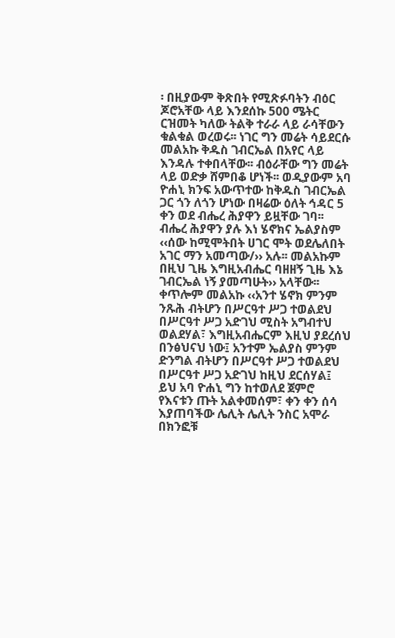፡ በዚያውም ቅጽበት የሚጽፉባትን ብዕር ጆሮአቸው ላይ እንደሰኩ 500 ሜትር ርዝመት ካለው ትልቅ ተራራ ላይ ራሳቸውን ቁልቁል ወረወሩ፡፡ ነገር ግን መሬት ሳይደርሱ መልአኩ ቅዱስ ገብርኤል በአየር ላይ እንዳሉ ተቀበላቸው፡፡ ብዕራቸው ግን መሬት ላይ ወድቃ ሸምበቆ ሆነች፡፡ ወዲያውም አባ ዮሐኒ ክንፍ አውጥተው ከቅዱስ ገብርኤል ጋር ጎን ለጎን ሆነው በዛሬው ዕለት ኅዳር 5 ቀን ወደ ብሔረ ሕያዋን ይዟቸው ገባ፡፡
ብሔረ ሕያዋን ያሉ እነ ሄኖክና ኤልያስም ‹‹ሰው ከሚሞትበት ሀገር ሞት ወደሌለበት አገር ማን አመጣው/›› አሉ፡፡ መልአኩም በዚህ ጊዜ እግዚአብሔር ባዘዘኝ ጊዜ እኔ ገብርኤል ነኝ ያመጣሁት›› አላቸው፡፡ ቀጥሎም መልአኩ ‹‹አንተ ሄኖክ ምንም ንጹሕ ብትሆን በሥርዓተ ሥጋ ተወልደህ በሥርዓተ ሥጋ አድገህ ሚስት አግብተህ ወልደሃል፣ እግዚአብሔርም እዚህ ያደረሰህ በንፅህናህ ነው፤ አንተም ኤልያስ ምንም ድንግል ብትሆን በሥርዓተ ሥጋ ተወልደህ በሥርዓተ ሥጋ አድገህ ከዚህ ደርሰሃል፤ ይህ አባ ዮሐኒ ግን ከተወለደ ጀምሮ የእናቱን ጡት አልቀመሰም፣ ቀን ቀን ሰሳ እያጠባችው ሌሊት ሌሊት ንስር አሞራ በክንፎቹ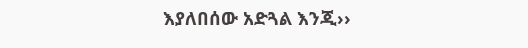እያለበሰው አድጓል እንጂ››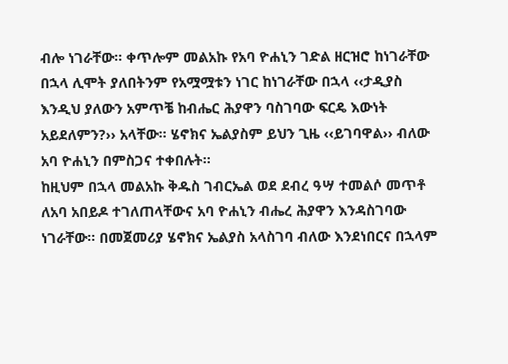ብሎ ነገራቸው፡፡ ቀጥሎም መልአኩ የአባ ዮሐኒን ገድል ዘርዝሮ ከነገራቸው በኋላ ሊሞት ያለበትንም የአሟሟቱን ነገር ከነገራቸው በኋላ ‹‹ታዲያስ እንዲህ ያለውን አምጥቼ ከብሔር ሕያዋን ባስገባው ፍርዴ እውነት አይደለምን?›› አላቸው፡፡ ሄኖክና ኤልያስም ይህን ጊዜ ‹‹ይገባዋል›› ብለው አባ ዮሐኒን በምስጋና ተቀበሉት፡፡
ከዚህም በኋላ መልአኩ ቅዱስ ገብርኤል ወደ ደብረ ዓሣ ተመልሶ መጥቶ ለአባ አበይዶ ተገለጠላቸውና አባ ዮሐኒን ብሔረ ሕያዋን እንዳስገባው ነገራቸው፡፡ በመጀመሪያ ሄኖክና ኤልያስ አላስገባ ብለው እንደነበርና በኋላም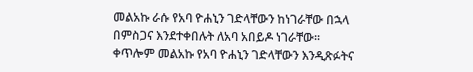መልአኩ ራሱ የአባ ዮሐኒን ገድላቸውን ከነገራቸው በኋላ በምስጋና እንደተቀበሉት ለአባ አበይዶ ነገራቸው፡፡ ቀጥሎም መልአኩ የአባ ዮሐኒን ገድላቸውን እንዲጽፉትና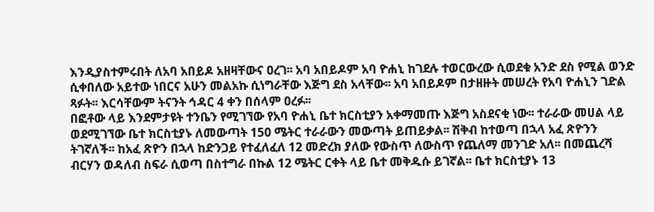እንዲያስተምሩበት ለአባ አበይዶ አዘዛቸውና ዐረገ፡፡ አባ አበይዶም አባ ዮሐኒ ከገደሉ ተወርውረው ሲወደቁ አንድ ደስ የሚል ወንድ ሲቀበለው አይተው ነበርና አሁን መልአኩ ሲነግራቸው እጅግ ደስ አላቸው፡፡ አባ አበይዶም በታዘዙት መሠረት የአባ ዮሐኒን ገድል ጻፉት፡፡ እርሳቸውም ትናንት ኅዳር 4 ቀን በሰላም ዐረፉ፡፡
በፎቶው ላይ እንደምታዩት ተንቤን የሚገኘው የአባ ዮሐኒ ቤተ ክርስቲያን አቀማመጡ እጅግ አስደናቂ ነው፡፡ ተራራው መሀል ላይ ወደሚገኘው ቤተ ክርስቲያኑ ለመውጣት 150 ሜትር ተራራውን መውጣት ይጠይቃል፡፡ ሽቅብ ከተወጣ በኋላ አፈ ጽዮንን ትገኛለች፡፡ ከአፈ ጽዮን በኋላ ከድንጋይ የተፈለፈለ 12 መድረክ ያለው የውስጥ ለውስጥ የጨለማ መንገድ አለ፡፡ በመጨረሻ ብርሃን ወዳለብ ስፍራ ሲወጣ በስተግራ በኩል 12 ሜትር ርቀት ላይ ቤተ መቅዱሱ ይገኛል፡፡ ቤተ ክርስቲያኑ 13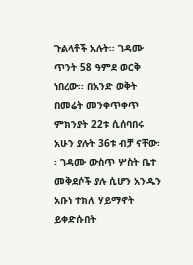ጉልላቶች አሉት፡፡ ገዳሙ ጥንት 58 ዓምደ ወርቅ ነበረው፡፡ በአንድ ወቅት በመሬት መንቀጥቀጥ ምክንያት 22ቱ ሲሰባበሩ አሁን ያሉት 36ቱ ብቻ ናቸው፡፡ ገዳሙ ውስጥ ሦስት ቤተ መቅደሶች ያሉ ሲሆን አንዱን አቡነ ተክለ ሃይማኖት ይቀድሱበት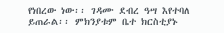የነበረው ነው፡፡ ገዳሙ ደብረ ዓሣ እየተባለ ይጠራል፡፡ ምክንያቱም ቤተ ክርስቲያኑ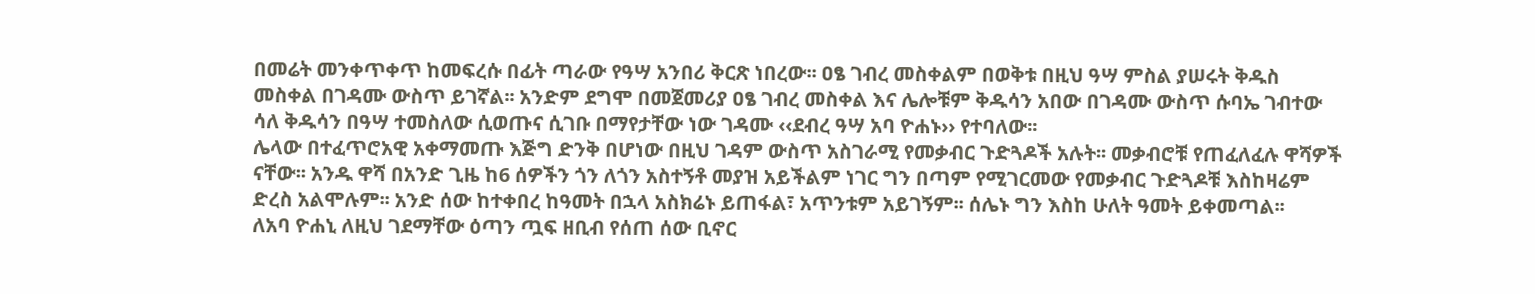በመሬት መንቀጥቀጥ ከመፍረሱ በፊት ጣራው የዓሣ አንበሪ ቅርጽ ነበረው፡፡ ዐፄ ገብረ መስቀልም በወቅቱ በዚህ ዓሣ ምስል ያሠሩት ቅዱስ መስቀል በገዳሙ ውስጥ ይገኛል፡፡ አንድም ደግሞ በመጀመሪያ ዐፄ ገብረ መስቀል እና ሌሎቹም ቅዱሳን አበው በገዳሙ ውስጥ ሱባኤ ገብተው ሳለ ቅዱሳን በዓሣ ተመስለው ሲወጡና ሲገቡ በማየታቸው ነው ገዳሙ ‹‹ደብረ ዓሣ አባ ዮሐኑ›› የተባለው፡፡
ሌላው በተፈጥሮአዊ አቀማመጡ እጅግ ድንቅ በሆነው በዚህ ገዳም ውስጥ አስገራሚ የመቃብር ጉድጓዶች አሉት፡፡ መቃብሮቹ የጠፈለፈሉ ዋሻዎች ናቸው፡፡ አንዱ ዋሻ በአንድ ጊዜ ከ6 ሰዎችን ጎን ለጎን አስተኝቶ መያዝ አይችልም ነገር ግን በጣም የሚገርመው የመቃብር ጉድጓዶቹ እስከዛሬም ድረስ አልሞሉም፡፡ አንድ ሰው ከተቀበረ ከዓመት በኋላ አስክሬኑ ይጠፋል፣ አጥንቱም አይገኝም፡፡ ሰሌኑ ግን እስከ ሁለት ዓመት ይቀመጣል፡፡
ለአባ ዮሐኒ ለዚህ ገደማቸው ዕጣን ጧፍ ዘቢብ የሰጠ ሰው ቢኖር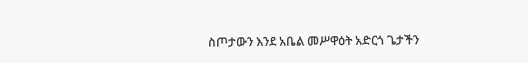ስጦታውን እንደ አቤል መሥዋዕት አድርጎ ጌታችን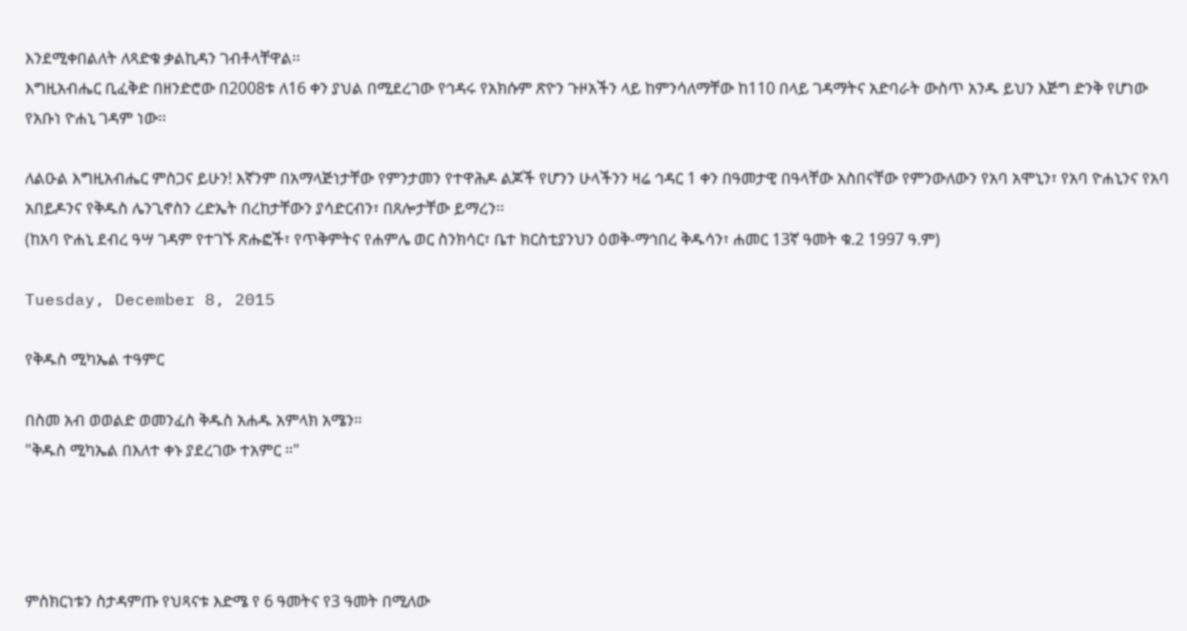እንደሚቀበልለት ለጻድቁ ቃልኪዳን ገብቶላቸዋል፡፡
እግዚአብሔር ቢፈቅድ በዘንድሮው በ2008ቱ ለ16 ቀን ያህል በሚደረገው የኅዳሩ የአክሱም ጽዮን ጉዞአችን ላይ ከምንሳለማቸው ከ110 በላይ ገዳማትና አድባራት ውስጥ አንዱ ይህን እጅግ ድንቅ የሆነው የአቡነ ዮሐኒ ገዳም ነው፡፡

ለልዑል እግዚአብሔር ምስጋና ይሁን! እኛንም በአማላጅነታቸው የምንታመን የተዋሕዶ ልጆች የሆንን ሁላችንን ዛሬ ኅዳር 1 ቀን በዓመታዊ በዓላቸው አስበናቸው የምንውለውን የአባ አሞኒን፣ የአባ ዮሐኒንና የአባ አበይዶንና የቅዱስ ሌንጊኖስን ረድኤት በረከታቸውን ያሳድርብን፣ በጸሎታቸው ይማረን፡፡
(ከአባ ዮሐኒ ደብረ ዓሣ ገዳም የተገኙ ጽሑፎች፣ የጥቅምትና የሐምሌ ወር ስንክሳር፣ ቤተ ክርስቲያንህን ዕወቅ-ማኅበረ ቅዱሳን፣ ሐመር 13ኛ ዓመት ቁ.2 1997 ዓ.ም)

Tuesday, December 8, 2015

የቅዱስ ሚካኤል ተዓምር

በስመ አብ ወወልድ ወመንፈስ ቅዱስ አሐዱ አምላክ አሜን።
"ቅዱስ ሚካኤል በእለተ ቀኑ ያደረገው ተአምር ።"




ምስክርነቱን ስታዳምጡ የህጻናቱ እድሜ የ 6 ዓመትና የ3 ዓመት በሚለው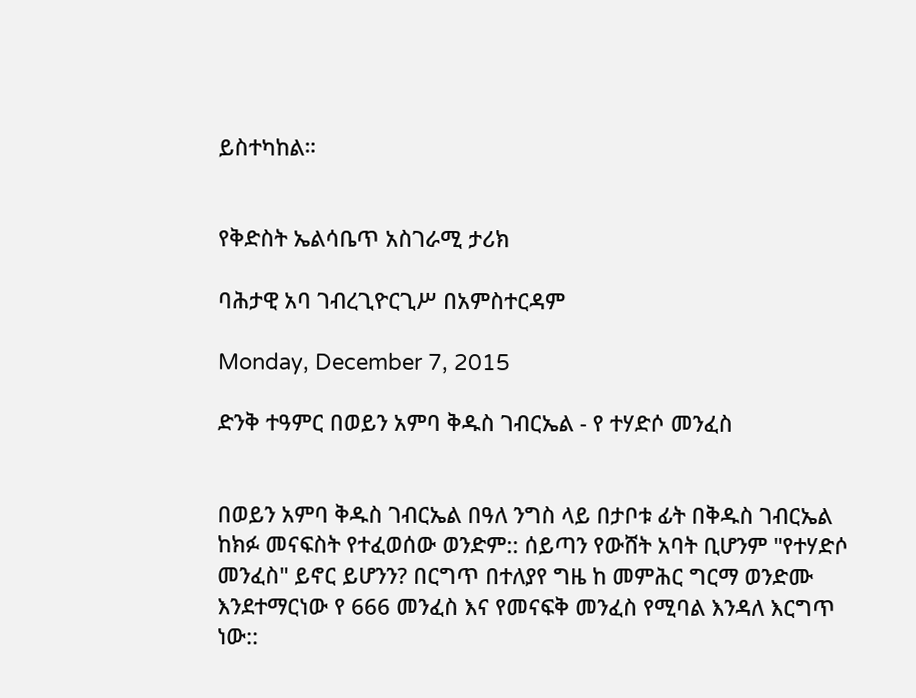ይስተካከል።


የቅድስት ኤልሳቤጥ አስገራሚ ታሪክ

ባሕታዊ አባ ገብረጊዮርጊሥ በአምስተርዳም

Monday, December 7, 2015

ድንቅ ተዓምር በወይን አምባ ቅዱስ ገብርኤል - የ ተሃድሶ መንፈስ


በወይን አምባ ቅዱስ ገብርኤል በዓለ ንግስ ላይ በታቦቱ ፊት በቅዱስ ገብርኤል ከክፉ መናፍስት የተፈወሰው ወንድም:: ሰይጣን የውሸት አባት ቢሆንም "የተሃድሶ መንፈስ" ይኖር ይሆንን? በርግጥ በተለያየ ግዜ ከ መምሕር ግርማ ወንድሙ እንደተማርነው የ 666 መንፈስ እና የመናፍቅ መንፈስ የሚባል እንዳለ እርግጥ ነው::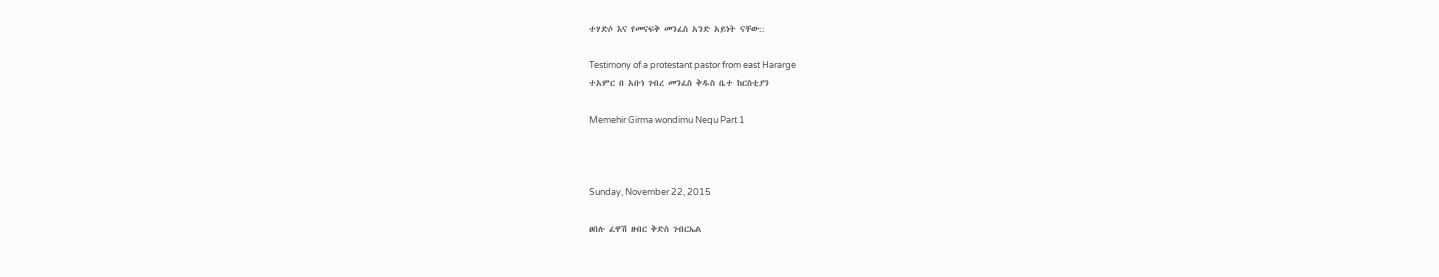ተሃድሶ እና የመናፍቅ መንፈስ አንድ አይነት ናቸው::

Testimony of a protestant pastor from east Hararge
ተአምር በ አቡነ ገብረ መንፈስ ቅዱስ ቤተ ከርስቲያን

Memehir Girma wondimu Nequ Part 1



Sunday, November 22, 2015

ፀበሉ ፈዋሽ ዘብር ቅድስ ገብርኤል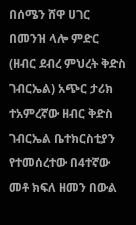በሰሜን ሸዋ ሀገር በመንዝ ላሎ ምድር (ዘብር ደብረ ምህረት ቅድስ ገብርኤል) አጭር ታሪክ ተአምረኛው ዘብር ቅድስ ገብርኤል ቤተክርስቲያን የተመሰረተው በ4ተኛው መቶ ክፍለ ዘመን በውል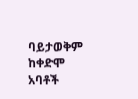ባይታወቅም ከቀድሞ አባቶች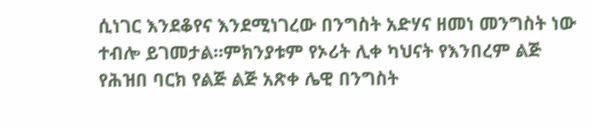ሲነገር እንደቆየና እንደሚነገረው በንግስት አድሃና ዘመነ መንግስት ነው ተብሎ ይገመታል።ምክንያቱም የኦሪት ሊቀ ካህናት የእንበረም ልጅ የሕዝበ ባርክ የልጅ ልጅ አጽቀ ሌዊ በንግስት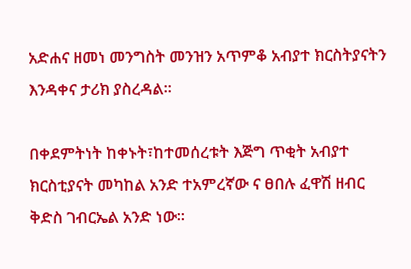አድሐና ዘመነ መንግስት መንዝን አጥምቆ አብያተ ክርስትያናትን እንዳቀና ታሪክ ያስረዳል።

በቀደምትነት ከቀኑት፣ከተመሰረቱት እጅግ ጥቂት አብያተ ክርስቲያናት መካከል አንድ ተአምረኛው ና ፀበሉ ፈዋሽ ዘብር ቅድስ ገብርኤል አንድ ነው።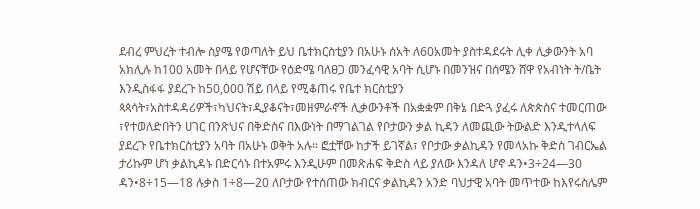ደብረ ምህረት ተብሎ ስያሜ የወጣለት ይህ ቤተክርስቲያን በአሁኑ ሰአት ለ60አመት ያስተዳደሩት ሊቀ ሊቃውንት አባ አክሊሉ ከ100 አመት በላይ የሆናቸው የዕድሜ ባለፀጋ መንፈሳዊ አባት ሲሆኑ በመንዝና በሰሜን ሸዋ የአብነት ት/ቤት እንዲስፋፋ ያደረጉ ከ50,000 ሽይ በላይ የሚቆጠሩ የቤተ ክርስቲያን ጳጳሳት፣አስተዳዳሪዎች፣ካህናት፣ዲያቆናት፣መዘምራኖች ሊቃውንቶች በአቋቋም በቅኔ በድጓ ያፈሩ ለጵጵስና ተመርጠው ፣የተወለድበትን ሀገር በንጽህና በቅድስና በእውነት በማገልገል የቦታውን ቃል ኪዳን ለመጪው ትውልድ እንዲተላለፍ ያደረጉ የቤተክርስቲያን አባት በአሁኑ ወቅት አሉ። ፎቷቸው ከታች ይገኛል፣ የቦታው ቃልኪዳን የመላአኩ ቅድስ ገብርኤል ታሪኩም ሆነ ቃልኪዳኑ በድርሳኑ በተአምሩ እንዲሁም በመጽሐፍ ቅድስ ላይ ያለው እንዳለ ሆኖ ዳን•3÷24—30 ዳን•8÷15—18 ሉቃስ 1÷8—20 ለቦታው የተሰጠው ክብርና ቃልኪዳን አንድ ባህታዊ አባት መጥተው ከእየሩስሌም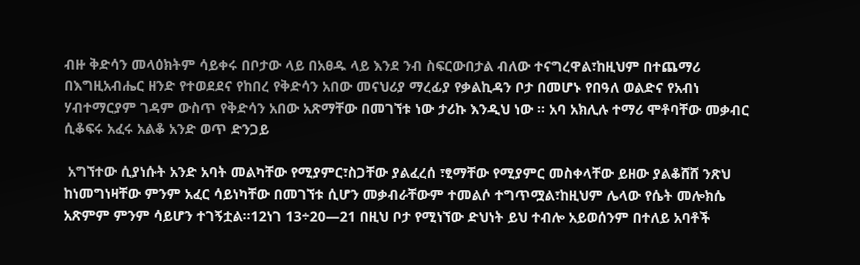ብዙ ቅድሳን መላዕክትም ሳይቀሩ በቦታው ላይ በአፀዱ ላይ እንደ ንብ ስፍርውበታል ብለው ተናግረዋል፣ከዚህም በተጨማሪ በእግዚአብሔር ዘንድ የተወደደና የከበረ የቅድሳን አበው መናህሪያ ማረፊያ የቃልኪዳን ቦታ በመሆኑ የበዓለ ወልድና የአብነ ሃብተማርያም ገዳም ውስጥ የቅድሳን አበው አጽማቸው በመገኘቱ ነው ታሪኩ እንዲህ ነው ። አባ አክሊሉ ተማሪ ሞቶባቸው መቃብር ሲቆፍሩ አፈሩ አልቆ አንድ ወጥ ድንጋይ

 አግኘተው ሲያነሱት አንድ አባት መልካቸው የሚያምር፣ስጋቸው ያልፈረሰ ፣ፂማቸው የሚያምር መስቀላቸው ይዘው ያልቆሸሸ ንጽህ ከነመግነዛቸው ምንም አፈር ሳይነካቸው በመገኘቱ ሲሆን መቃብራቸውም ተመልሶ ተግጥሟል፣ከዚህም ሌላው የሴት መሎክሴ አጽምም ምንም ሳይሆን ተገኝቷል።12ነገ 13÷20—21 በዚህ ቦታ የሚነኘው ድህነት ይህ ተብሎ አይወሰንም በተለይ አባቶች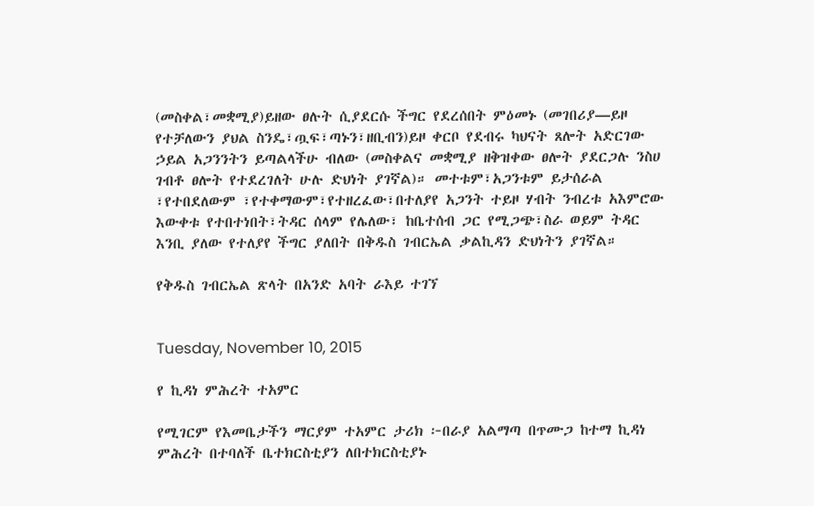(መስቀል፣መቋሚያ)ይዘው ፀሉት ሲያደርሱ ችግር የደረሰበት ምዕመኑ (መገበሪያ—ይዞ የተቻለውን ያህል ስንዴ፣ጧፍ፣ጣኑን፣ዘቢብን)ይዞ ቀርቦ የደብሩ ካህናት ጸሎት አድርገው ኃይል አጋንንትን ይጣልላችሁ ብለው (መስቀልና መቋሚያ ዘቅዝቀው ፀሎት ያደርጋሉ ንስሀ ገብቶ ፀሎት የተደረገለት ሁሉ ድህነት ያገኛል)። መተቱም፣አጋንቱም ይታሰራል ፣የተበደለውም ፣የተቀማውም፣የተዘረፈው፣በተለያየ አጋንት ተይዞ ሃብት ንብረቱ አእምሮው እውቀቱ የተበተነበት፣ትዳር ሰላም የሌለው፣ ከቤተሰብ ጋር የሚጋጭ፣ስራ ወይም ትዳር እንቢ ያለው የተለያየ ችግር ያለበት በቅዱስ ገብርኤል ቃልኪዳን ድህነትን ያገኛል።

የቅዱስ ገብርኤል ጽላት በአንድ አባት ራእይ ተገኘ


Tuesday, November 10, 2015

የ ኪዳነ ምሕረት ተአምር

የሚገርም የእመቤታችን ማርያም ተአምር ታሪክ ፦በራያ አልማጣ በጥሙጋ ከተማ ኪዳነ ምሕረት በተባለች ቤተክርስቲያን ለበተክርስቲያኑ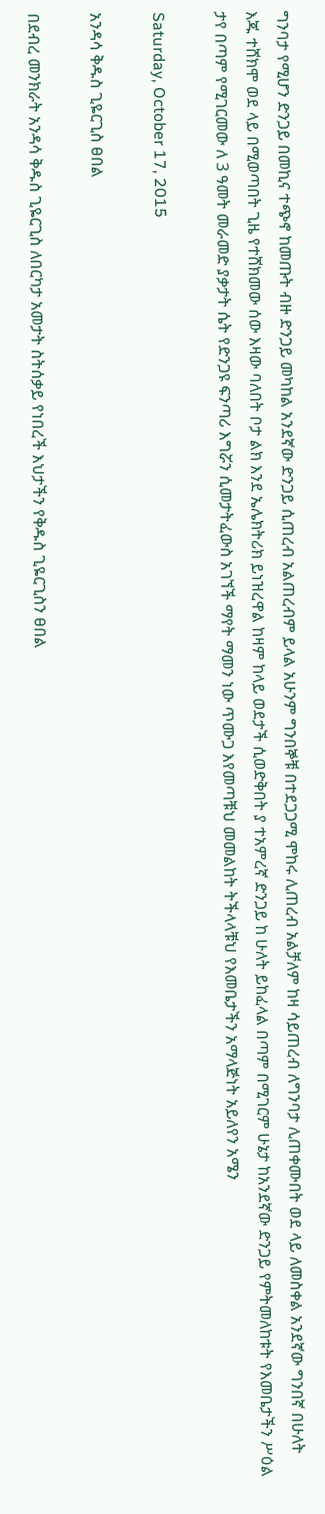ግንባታ የሚሆን ድንጋይ በመኪና ተጭኖ ከመጡት ብዙ ድንጋይ መካከል አንደኛው ድንጋይ ሲጠረብ አልጠረብም ይላል አሁንም ግንበኞቹ በተደጋጋሚ ሞከሩ ሊጠረብ አልቻለም ከዛ ሳይጠረብ ለግንባታ ሊጠቀሙበት ወደ ላይ ለመስቀል አንደኛው ግንበኛ በሁለት እጁ ተሸክሞ ወደ ላይ በሚወጣበት ጊዜ የተሸክመው ሰው እዛው ባለበት ቦታ ልክ እንደ ኤሌክትሪክ ይነዝረዋል ከዛም ከላይ ወደታች ሲወድቅበት ያ ተአምረኛ ድንጋይ ከ ሁለት ይከፈላል በጣም በሚገርም ሁኔታ ከአንደኛው ድንጋይ የምትመለከቱት የእመቤታችን ሥዕል ታየ በጣም የሚገርመው ለ 3 ዓመት መራመድ ያቃታት ሴት የድንጋዩ ፍንጣሪ እግሯን ሲመታትፈውስ አገኘች ማየት ማመን ነው ጥሙጋ እየመጣቹህ መመልከት ትችላላቹህ የእመቤታችን አማላጅነት አይለየን አሜን

Saturday, October 17, 2015

አንዳሳ ቅዱስ ጊዬርጊስ ፀበል

በደብረ መንክራት አንዳሳ ቅዱስ ጊዬርጊስ ለበርካታ አመታት ስትሰቃይ የነበረች እህታችን የቅዱስ ጊዬርጊስን ፀበል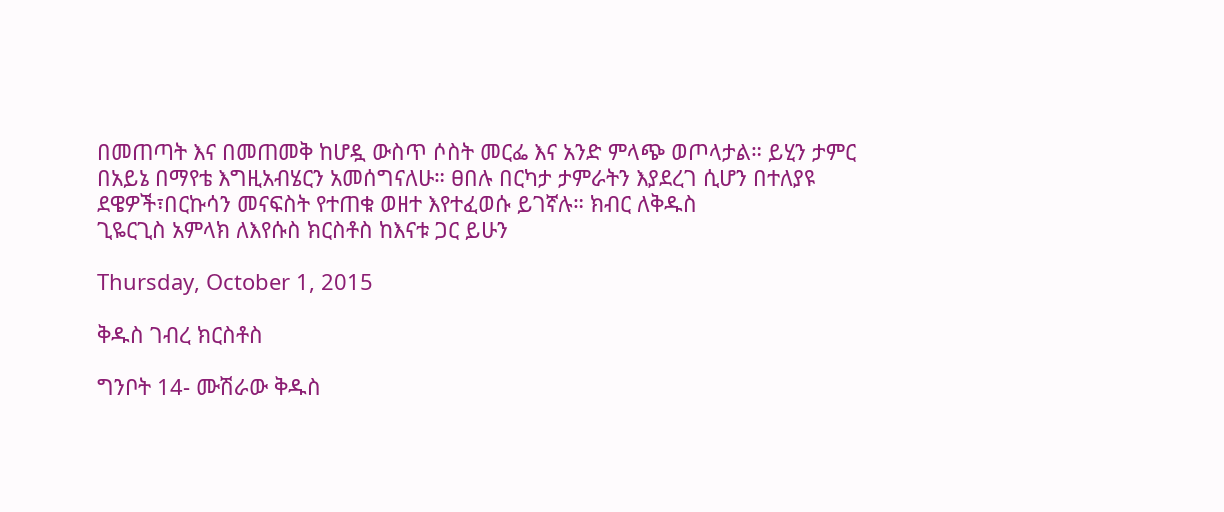በመጠጣት እና በመጠመቅ ከሆዷ ውስጥ ሶስት መርፌ እና አንድ ምላጭ ወጦላታል። ይሂን ታምር በአይኔ በማየቴ እግዚአብሄርን አመሰግናለሁ። ፀበሉ በርካታ ታምራትን እያደረገ ሲሆን በተለያዩ ደዌዎች፣በርኩሳን መናፍስት የተጠቁ ወዘተ እየተፈወሱ ይገኛሉ። ክብር ለቅዱስ
ጊዬርጊስ አምላክ ለእየሱስ ክርስቶስ ከእናቱ ጋር ይሁን

Thursday, October 1, 2015

ቅዱስ ገብረ ክርስቶስ

ግንቦት 14- ሙሽራው ቅዱስ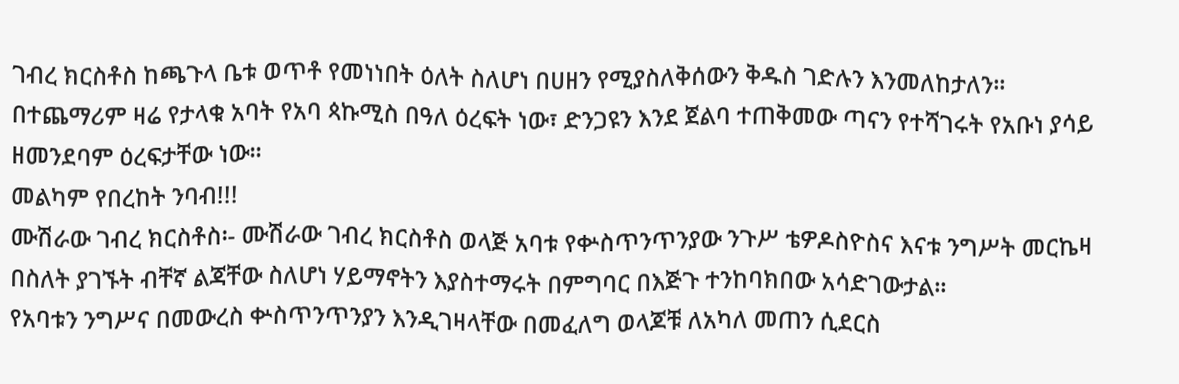ገብረ ክርስቶስ ከጫጉላ ቤቱ ወጥቶ የመነነበት ዕለት ስለሆነ በሀዘን የሚያስለቅሰውን ቅዱስ ገድሉን እንመለከታለን፡፡ በተጨማሪም ዛሬ የታላቁ አባት የአባ ጳኩሚስ በዓለ ዕረፍት ነው፣ ድንጋዩን እንደ ጀልባ ተጠቅመው ጣናን የተሻገሩት የአቡነ ያሳይ ዘመንደባም ዕረፍታቸው ነው፡፡
መልካም የበረከት ንባብ!!!
ሙሽራው ገብረ ክርስቶስ፡- ሙሽራው ገብረ ክርስቶስ ወላጅ አባቱ የቍስጥንጥንያው ንጉሥ ቴዎዶስዮስና እናቱ ንግሥት መርኬዛ በስለት ያገኙት ብቸኛ ልጃቸው ስለሆነ ሃይማኖትን እያስተማሩት በምግባር በእጅጉ ተንከባክበው አሳድገውታል፡፡
የአባቱን ንግሥና በመውረስ ቍስጥንጥንያን እንዲገዛላቸው በመፈለግ ወላጆቹ ለአካለ መጠን ሲደርስ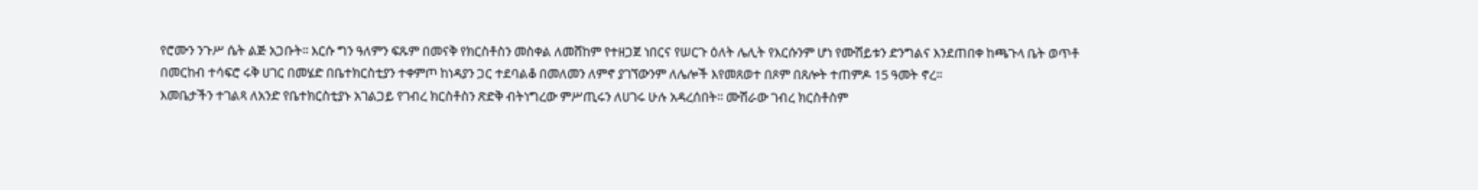የሮሙን ንጉሥ ሴት ልጅ አጋቡት፡፡ እርሱ ግን ዓለምን ፍጹም በመናቅ የክርስቶስን መስቀል ለመሸከም የተዘጋጀ ነበርና የሠርጉ ዕለት ሌሊት የእርሱንም ሆነ የሙሽይቱን ድንግልና እንደጠበቀ ከጫጉላ ቤት ወጥቶ በመርከብ ተሳፍሮ ሩቅ ሀገር በመሄድ በቤተክርስቲያን ተቀምጦ ከነዳያን ጋር ተደባልቆ በመለመን ለምኖ ያገኘውንም ለሌሎች እየመጸወተ በጾም በጸሎት ተጠምዶ 15 ዓመት ኖረ፡፡
እመቤታችን ተገልጻ ለአንድ የቤተክርስቲያኑ አገልጋይ የገብረ ክርስቶስን ጽድቅ ብትነግረው ምሥጢሩን ለሀገሩ ሁሉ አዳረሰበት፡፡ ሙሽራው ገብረ ክርስቶስም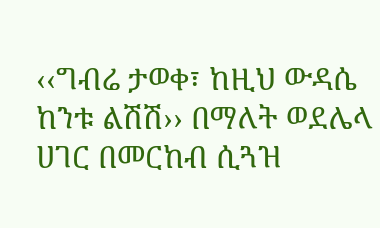‹‹ግብሬ ታወቀ፣ ከዚህ ውዳሴ ከንቱ ልሽሽ›› በማለት ወደሌላ ሀገር በመርከብ ሲጓዝ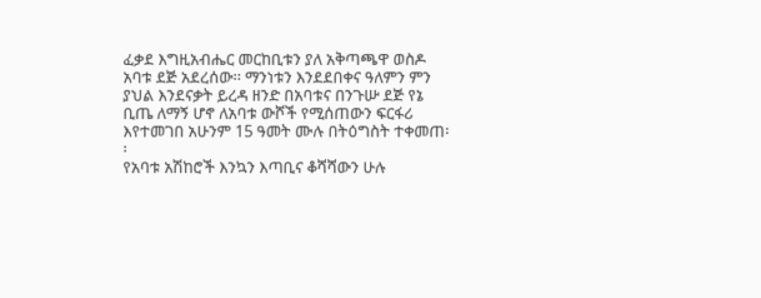ፈቃደ እግዚአብሔር መርከቢቱን ያለ አቅጣጫዋ ወስዶ አባቱ ደጅ አደረሰው፡፡ ማንነቱን እንደደበቀና ዓለምን ምን ያህል እንደናቃት ይረዳ ዘንድ በአባቱና በንጉሡ ደጅ የኔ ቢጤ ለማኝ ሆኖ ለአባቱ ውሾች የሚሰጠውን ፍርፋሪ እየተመገበ አሁንም 15 ዓመት ሙሉ በትዕግስት ተቀመጠ፡፡
የአባቱ አሽከሮች እንኳን እጣቢና ቆሻሻውን ሁሉ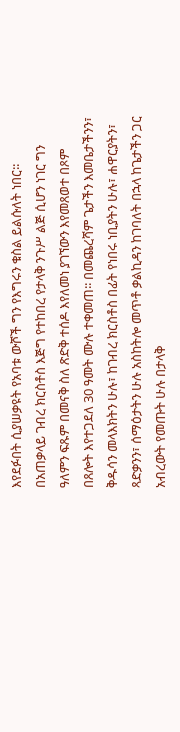እየደፉበት ሲያሠቃዩት የአባቱ ውሾች ግን የእግሩን ቁስል ይልሱለት ነበር፡፡ በአጠቃላይ ገብረ ክርስቶስ እጅግ የተከበረ የታላቅ ንጉሥ ልጅ ሲሆን ነገር ግን ዓለምን ፍጹም በመናቅ ስለ ጽድቅ ተሰዶ እየለመነ ያገኘውን እየመጸወተ በጾም በጸሎት እየተጋደለ 30 ዓመት ሙሉ ተቀመጠ፡፡ በመጨረሻም ጌታችን እመቤታችንን፣ ቅዱሳን መላእክትን ሁሉ፣ ከገብረ ክርስቶስ በፊት የነበሩ ነቢያትን ሁሉ፣ ሐዋርያትን፣ ጻድቃንን፣ ሰማዕታትን ሁሉ አስከትሎ መጥቶ ቃልኪዳን ከገባለት በኋላ ከጌታችን ጋር አብረውት የመጡት ሁሉ በታላቅ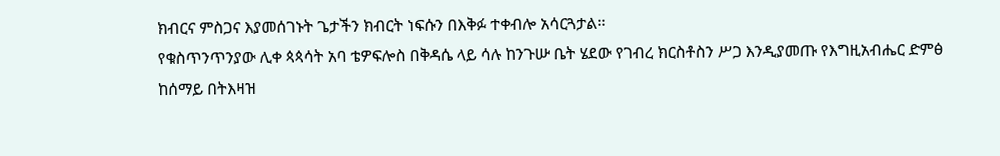ክብርና ምስጋና እያመሰገኑት ጌታችን ክብርት ነፍሱን በእቅፉ ተቀብሎ አሳርጓታል፡፡
የቁስጥንጥንያው ሊቀ ጳጳሳት አባ ቴዎፍሎስ በቅዳሴ ላይ ሳሉ ከንጉሡ ቤት ሄደው የገብረ ክርስቶስን ሥጋ እንዲያመጡ የእግዚአብሔር ድምፅ ከሰማይ በትእዛዝ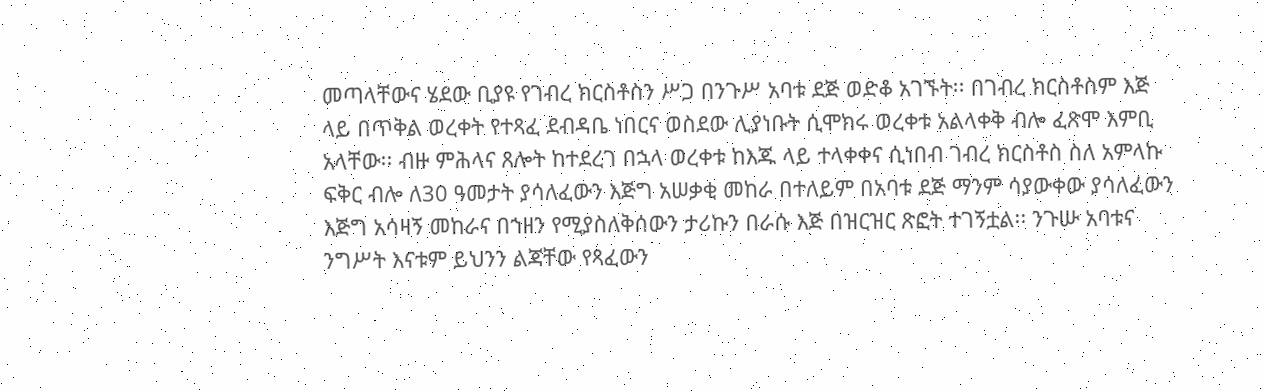መጣላቸውና ሄደው ቢያዩ የገብረ ክርስቶስን ሥጋ በንጉሥ አባቱ ደጅ ወድቆ አገኙት፡፡ በገብረ ክርስቶስም እጅ ላይ በጥቅል ወረቀት የተጻፈ ደብዳቤ ነበርና ወስደው ሊያነቡት ሲሞክሩ ወረቀቱ አልላቀቅ ብሎ ፈጽሞ እምቢ አላቸው፡፡ ብዙ ምሕላና ጸሎት ከተደረገ በኋላ ወረቀቱ ከእጁ ላይ ተላቀቀና ሲነበብ ገብረ ክርስቶስ ስለ አምላኩ ፍቅር ብሎ ለ30 ዓመታት ያሳለፈውን እጅግ አሠቃቂ መከራ በተለይም በአባቱ ደጅ ማንም ሳያውቀው ያሳለፈውን እጅግ አሳዛኝ መከራና በኀዘን የሚያስለቅሰውን ታሪኩን በራሱ እጅ በዝርዝር ጽፎት ተገኝቷል፡፡ ንጉሡ አባቱና ንግሥት እናቱም ይህንን ልጃቸው የጻፈውን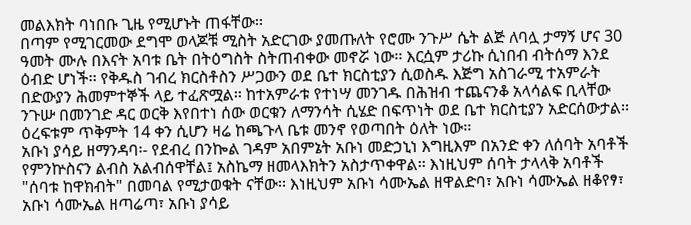መልእክት ባነበቡ ጊዜ የሚሆኑት ጠፋቸው፡፡
በጣም የሚገርመው ደግሞ ወላጆቹ ሚስት አድርገው ያመጡለት የሮሙ ንጉሥ ሴት ልጅ ለባሏ ታማኝ ሆና 30 ዓመት ሙሉ በእናት አባቱ ቤት በትዕግስት ስትጠብቀው መኖሯ ነው፡፡ እርሷም ታሪኩ ሲነበብ ብትሰማ እንደ ዕብድ ሆነች፡፡ የቅዱስ ገብረ ክርስቶስን ሥጋውን ወደ ቤተ ክርስቲያን ሲወስዱ እጅግ አስገራሚ ተአምራት በድውያን ሕመምተኞች ላይ ተፈጽሟል፡፡ ከተአምራቱ የተነሣ መንገዱ በሕዝብ ተጨናንቆ አላሳልፍ ቢላቸው ንጉሡ በመንገድ ዳር ወርቅ እየበተነ ሰው ወርቁን ለማንሳት ሲሄድ በፍጥነት ወደ ቤተ ክርስቲያን አድርሰውታል፡፡ ዕረፍቱም ጥቅምት 14 ቀን ሲሆን ዛሬ ከጫጉላ ቤቱ መንኖ የወጣበት ዕለት ነው፡፡
አቡነ ያሳይ ዘማንዳባ፡- የደብረ በንኰል ገዳም አበምኔት አቡነ መድኃኒነ እግዚእም በአንድ ቀን ለሰባት አባቶች የምንኵስናን ልብስ አልብሰዋቸል፤ አስኬማ ዘመላእክትን አስታጥቀዋል፡፡ እነዚህም ሰባት ታላላቅ አባቶች "ሰባቱ ከዋክብት" በመባል የሚታወቁት ናቸው፡፡ እነዚህም አቡነ ሳሙኤል ዘዋልድባ፣ አቡነ ሳሙኤል ዘቆየፃ፣ አቡነ ሳሙኤል ዘጣሬጣ፣ አቡነ ያሳይ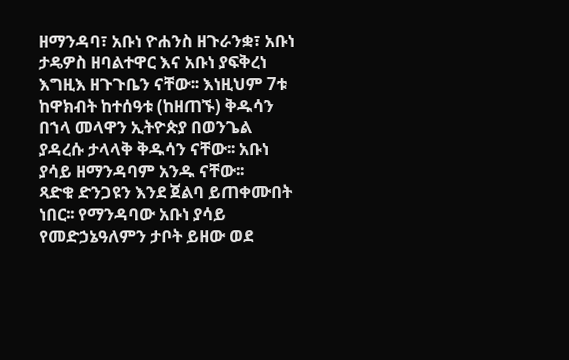ዘማንዳባ፣ አቡነ ዮሐንስ ዘጉራንቋ፣ አቡነ ታዴዎስ ዘባልተዋር እና አቡነ ያፍቅረነ እግዚእ ዘጉጉቤን ናቸው፡፡ እነዚህም 7ቱ ከዋክብት ከተሰዓቱ (ከዘጠኙ) ቅዱሳን በኀላ መላዋን ኢትዮጵያ በወንጌል ያዳረሱ ታላላቅ ቅዱሳን ናቸው፡፡ አቡነ ያሳይ ዘማንዳባም አንዱ ናቸው፡፡
ጻድቁ ድንጋዩን እንደ ጀልባ ይጠቀሙበት ነበር፡፡ የማንዳባው አቡነ ያሳይ የመድኃኔዓለምን ታቦት ይዘው ወደ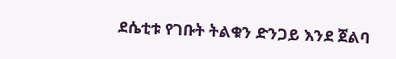ደሴቲቱ የገቡት ትልቁን ድንጋይ እንደ ጀልባ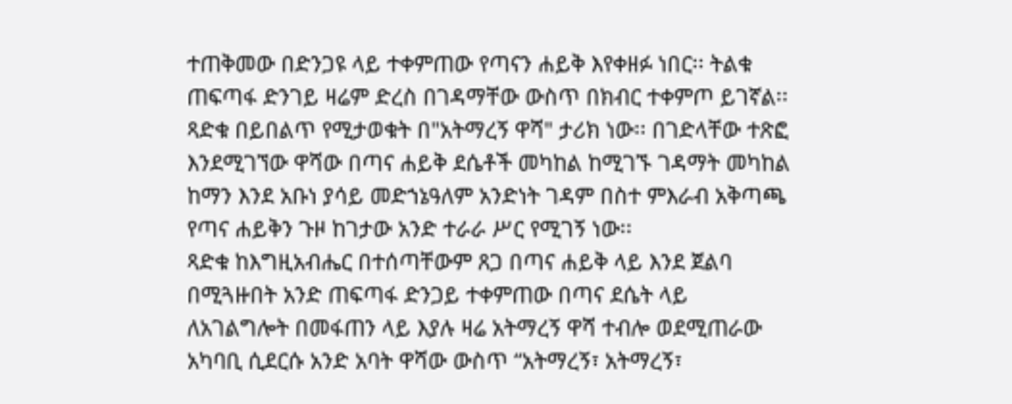ተጠቅመው በድንጋዩ ላይ ተቀምጠው የጣናን ሐይቅ እየቀዘፉ ነበር፡፡ ትልቁ ጠፍጣፋ ድንገይ ዛሬም ድረስ በገዳማቸው ውስጥ በክብር ተቀምጦ ይገኛል፡፡
ጻድቁ በይበልጥ የሚታወቁት በ"አትማረኝ ዋሻ" ታሪክ ነው፡፡ በገድላቸው ተጽፎ እንደሚገኘው ዋሻው በጣና ሐይቅ ደሴቶች መካከል ከሚገኙ ገዳማት መካከል ከማን እንደ አቡነ ያሳይ መድኀኔዓለም አንድነት ገዳም በስተ ምእራብ አቅጣጫ የጣና ሐይቅን ጉዞ ከገታው አንድ ተራራ ሥር የሚገኝ ነው፡፡
ጻድቁ ከእግዚአብሔር በተሰጣቸውም ጸጋ በጣና ሐይቅ ላይ እንደ ጀልባ በሚጓዙበት አንድ ጠፍጣፋ ድንጋይ ተቀምጠው በጣና ደሴት ላይ ለአገልግሎት በመፋጠን ላይ እያሉ ዛሬ አትማረኝ ዋሻ ተብሎ ወደሚጠራው አካባቢ ሲደርሱ አንድ አባት ዋሻው ውስጥ “አትማረኝ፣ አትማረኝ፣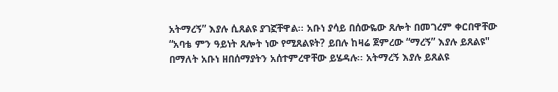አትማረኝ” እያሉ ሲጸልዩ ያገኟቸዋል፡፡ አቡነ ያሳይ በሰውዬው ጸሎት በመገረም ቀርበዋቸው “አባቴ ምን ዓይነት ጸሎት ነው የሚጸልዩት? ይበሉ ከዛሬ ጀምረው “ማረኝ” እያሉ ይጸልዩ" በማለት አቡነ ዘበሰማያትን አሰተምረዋቸው ይሄዳሉ፡፡ አትማረኝ እያሉ ይጸልዩ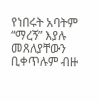የነበሩት አባትም “ማረኝ” እያሉ መጸለያቸውን ቢቀጥሉም ብዙ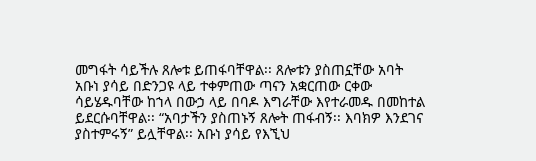መግፋት ሳይችሉ ጸሎቱ ይጠፋባቸዋል፡፡ ጸሎቱን ያስጠኗቸው አባት አቡነ ያሳይ በድንጋዩ ላይ ተቀምጠው ጣናን አቋርጠው ርቀው ሳይሄዱባቸው ከኀላ በውኃ ላይ በባዶ እግራቸው እየተራመዱ በመከተል ይደርሱባቸዋል፡፡ “አባታችን ያስጠኑኝ ጸሎት ጠፋብኝ፡፡ እባክዎ እንደገና ያስተምሩኝ” ይሏቸዋል፡፡ አቡነ ያሳይ የእኚህ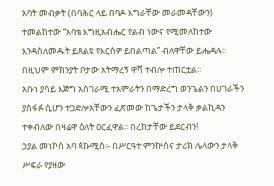አባት መብቃት (በባሕር ላይ በባዶ እግራቸው መራመዳቸውን) ተመልከተው “አባቴ እግዚአብሔር የልብ ነውና የሚመለከተው እንዳስለመዱት ይጸልዩ የእርስዎ ይበልጣል” ብለዋቸው ይሔዳሉ፡፡ በዚህም ምክንያት ቦታው አትማረኝ ዋሻ ተብሎ ተጠርቷል፡፡
አቡነ ያሳይ እጅግ አስገራሚ ተአምራትን በማድረግ ወንጌልን በሀገራችን ያስፋፉ ሲሆን ተጋድሎአቸውን ፈጽመው ከጌታችን ታላቅ ቃልኪዳን ተቀብለው በዛሬዋ ዕለት ዐርፈዋል፡፡ በረከታቸው ይደርብን!
ኃያል መነኮስ አባ ጳኩሚስ፡- በሥርዓተ ምንኵስና ታሪክ ሌላውን ታላቅ ሥፍራ የያዘው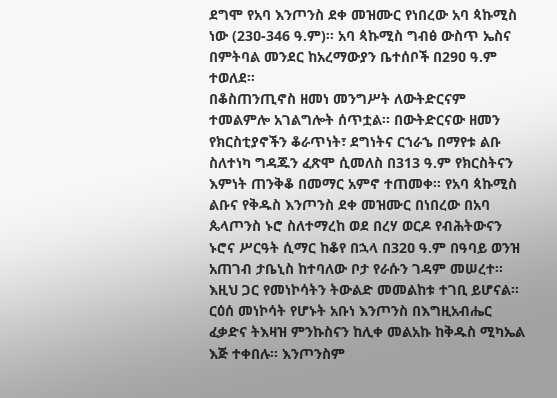ደግሞ የአባ እንጦንስ ደቀ መዝሙር የነበረው አባ ጳኩሚስ ነው (23ዐ-346 ዓ.ም)፡፡ አባ ጳኩሚስ ግብፅ ውስጥ ኤስና በምትባል መንደር ከአረማውያን ቤተሰቦች በ29ዐ ዓ.ም ተወለደ፡፡
በቆስጠንጢኖስ ዘመነ መንግሥት ለውትድርናም ተመልምሎ አገልግሎት ሰጥቷል፡፡ በውትድርናው ዘመን የክርስቲያኖችን ቆራጥነት፣ ደግነትና ርኀራኄ በማየቱ ልቡ ስለተነካ ግዳጁን ፈጽሞ ሲመለስ በ313 ዓ.ም የክርስትናን እምነት ጠንቅቆ በመማር አምኖ ተጠመቀ፡፡ የአባ ጳኩሚስ ልቡና የቅዱስ እንጦንስ ደቀ መዝሙር በነበረው በአባ ጴላጦንስ ኑሮ ስለተማረከ ወደ በረሃ ወርዶ የብሕትውናን ኑሮና ሥርዓት ሲማር ከቆየ በኋላ በ32ዐ ዓ.ም በዓባይ ወንዝ አጠገብ ታቤኒስ ከተባለው ቦታ የራሱን ገዳም መሠረተ፡፡
እዚህ ጋር የመነኮሳትን ትውልድ መመልከቱ ተገቢ ይሆናል፡፡ ርዕሰ መነኮሳት የሆኑት አቡነ እንጦንስ በእግዚአብሔር ፈቃድና ትእዛዝ ምንኩስናን ከሊቀ መልአኩ ከቅዱስ ሚካኤል እጅ ተቀበሉ፡፡ እንጦንስም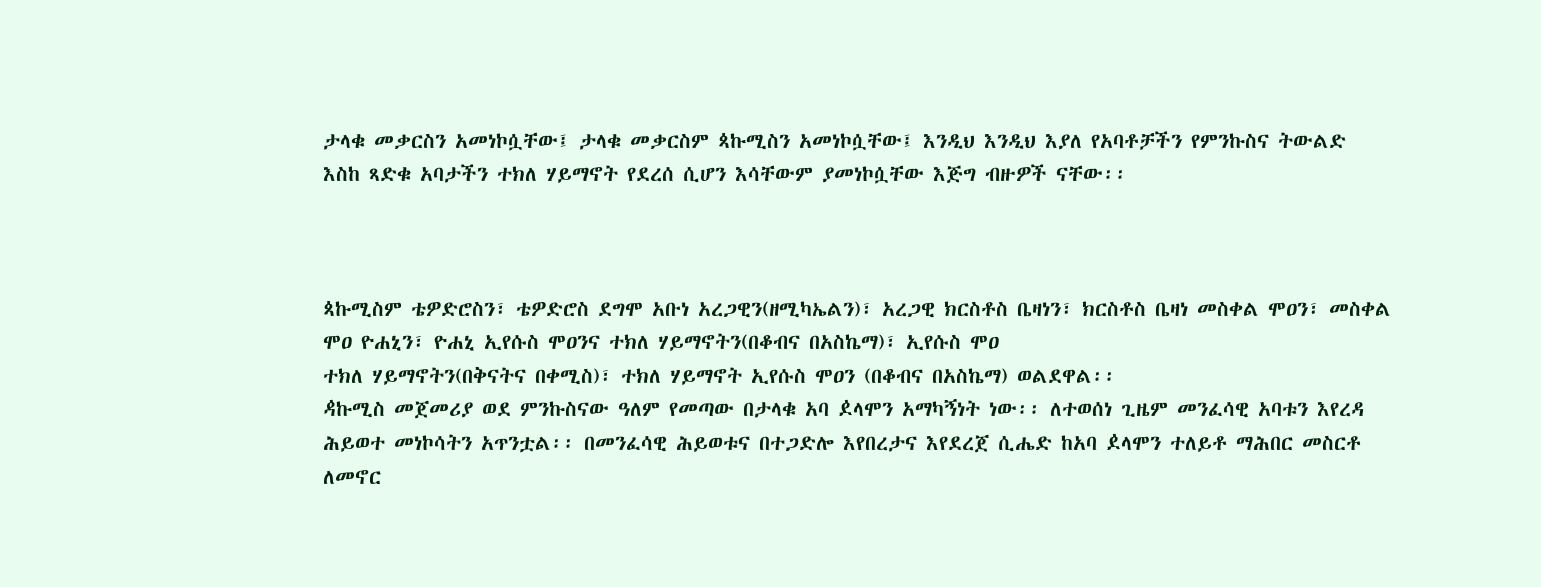ታላቁ መቃርስን አመነኮሷቸው፤ ታላቁ መቃርስም ጳኩሚስን አመነኮሷቸው፤ እንዲህ እንዲህ እያለ የአባቶቻችን የምንኩስና ትውልድ እስከ ጻድቁ አባታችን ተክለ ሃይማኖት የደረሰ ሲሆን እሳቸውም ያመነኮሷቸው እጅግ ብዙዎች ናቸው፡፡



ጳኩሚስም ቴዎድሮስን፣ ቴዎድሮስ ደግሞ አቡነ አረጋዊን(ዘሚካኤልን)፣ አረጋዊ ክርስቶስ ቤዛነን፣ ክርስቶስ ቤዛነ መስቀል ሞዐን፣ መስቀል ሞዐ ዮሐኒን፣ ዮሐኒ ኢየሱስ ሞዐንና ተክለ ሃይማኖትን(በቆብና በአስኬማ)፣ ኢየሱስ ሞዐ
ተክለ ሃይማኖትን(በቅናትና በቀሚስ)፣ ተክለ ሃይማኖት ኢየሱስ ሞዐን (በቆብና በአስኬማ) ወልደዋል፡፡
ዻኩሚስ መጀመሪያ ወደ ምንኩስናው ዓለም የመጣው በታላቁ አባ ዸላሞን አማካኝነት ነው፡፡ ለተወሰነ ጊዜም መንፈሳዊ አባቱን እየረዳ ሕይወተ መነኮሳትን አጥንቷል፡፡ በመንፈሳዊ ሕይወቱና በተጋድሎ እየበረታና እየደረጀ ሲሔድ ከአባ ዸላሞን ተለይቶ ማሕበር መስርቶ ለመኖር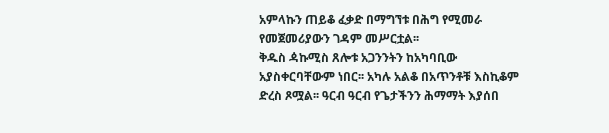አምላኩን ጠይቆ ፈቃድ በማግኘቱ በሕግ የሚመራ የመጀመሪያውን ገዳም መሥርቷል፡፡
ቅዱስ ዻኩሚስ ጸሎቱ አጋንንትን ከአካባቢው አያስቀርባቸውም ነበር፡፡ አካሉ አልቆ በአጥንቶቹ እስኪቆም ድረስ ጾሟል፡፡ ዓርብ ዓርብ የጌታችንን ሕማማት እያሰበ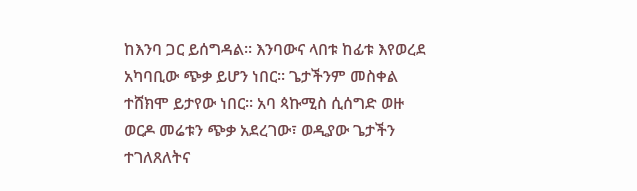ከእንባ ጋር ይሰግዳል፡፡ እንባውና ላበቱ ከፊቱ እየወረደ አካባቢው ጭቃ ይሆን ነበር፡፡ ጌታችንም መስቀል ተሸክሞ ይታየው ነበር፡፡ አባ ጳኩሚስ ሲሰግድ ወዙ ወርዶ መሬቱን ጭቃ አደረገው፣ ወዲያው ጌታችን ተገለጸለትና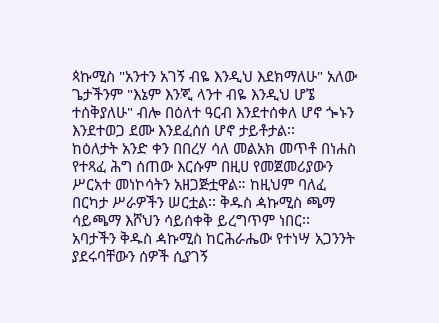ጳኩሚስ "አንተን አገኝ ብዬ እንዲህ እደክማለሁ" አለው ጌታችንም "እኔም እንጂ ላንተ ብዬ እንዲህ ሆኜ ተሰቅያለሁ" ብሎ በዕለተ ዓርብ እንደተሰቀለ ሆኖ ጐኑን እንደተወጋ ደሙ እንደፈሰሰ ሆኖ ታይቶታል፡፡
ከዕለታት አንድ ቀን በበረሃ ሳለ መልአክ መጥቶ በነሐስ የተጻፈ ሕግ ሰጠው እርሱም በዚሀ የመጀመሪያውን ሥርአተ መነኮሳትን አዘጋጅቷዋል። ከዚህም ባለፈ በርካታ ሥራዎችን ሠርቷል፡፡ ቅዱስ ዻኩሚስ ጫማ ሳይጫማ እሾህን ሳይሰቀቅ ይረግጥም ነበር፡፡
አባታችን ቅዱስ ዻኩሚስ ከርሕራሔው የተነሣ አጋንንት ያደሩባቸውን ሰዎች ሲያገኝ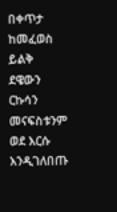በቀጥታ ከመፈወስ ይልቅ ደዌውን ርኩሳን መናፍስቱንም ወደ እርሱ እንዲገለበጡ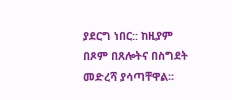ያደርግ ነበር:: ከዚያም በጾም በጸሎትና በስግደት መድረሻ ያሳጣቸዋል፡፡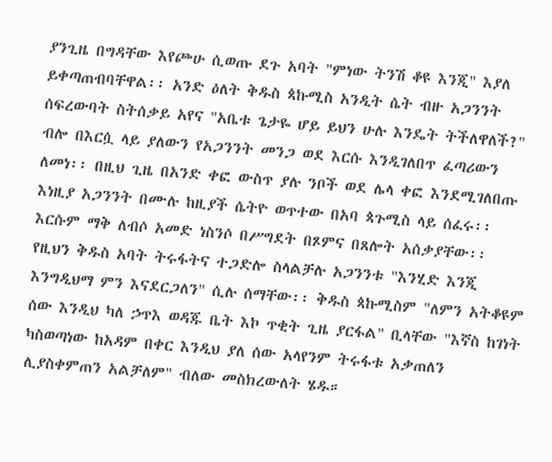ያንጊዜ በግዳቸው እየጮሁ ሲወጡ ደጉ አባት "ምነው ትንሽ ቆዩ እንጂ" እያለ ይቀጣጠብባቸዋል፡፡ አንድ ዕለት ቅዱስ ጳኩሚስ አንዲት ሴት ብዙ አጋንንት ሰፍረውባት ስትሰቃይ አየና "አቤቱ ጌታዬ ሆይ ይህን ሁሉ እንዴት ትችለዋለች?" ብሎ በእርሷ ላይ ያለውን የአጋንንት መንጋ ወደ እርሱ እንዲገለበጥ ፈጣሪውን ለመነ፡፡ በዚህ ጊዜ በአንድ ቀፎ ውስጥ ያሉ ንቦች ወደ ሌላ ቀፎ እንደሚገለበጡ እነዚያ አጋንንት በሙሉ ከዚያች ሴትዮ ወጥተው በአባ ጳጉሚስ ላይ ሰፈሩ፡፡ እርሱም ማቅ ለብሶ አመድ ነስንሶ በሥግደት በጾምና በጸሎት አሰቃያቸው፡፡ የዚህን ቅዱስ አባት ትሩፋትና ተጋድሎ ስላልቻሉ አጋንንቱ "እንሂድ እንጂ እንግዲህማ ምን እናደርጋለን" ሲሉ ሰማቸው፡፡ ቅዱስ ጳኩሚስም "ለምን አትቆዩም ሰው እንዲህ ካለ ኃጥእ ወዳጁ ቤት እኮ ጥቂት ጊዜ ያርፋል" ቢላቸው "እኛስ ከገነት ካስወጣነው ከአዳም በቀር እንዲህ ያለ ሰው አላየንም ትሩፋቱ አቃጠለን ሊያስቀምጠን አልቻለም" ብለው መስክረውለት ሄዱ።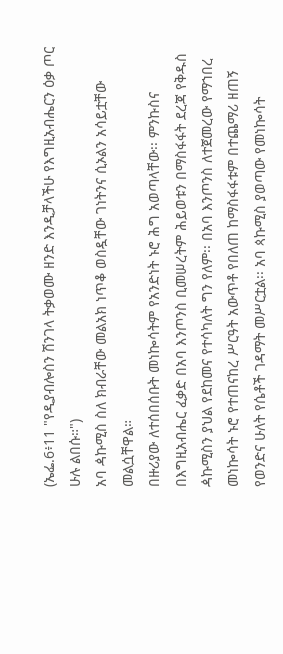(ኤፌ.6፥11 "የዲያብሎስን ሽንገላ ትቃወሙ ዘንድ እንዲቻላችሁ የእግዚአብሔርን ዕቃ ጦር ሁሉ ልበሱ።")
አባ ዻኩሚስ ስለ ክብራቸው መልአክ ነጥቆ ወስዷቸው ገነትንና ሲኦልን አሳይቷቸው መልሷቸዋል።
በዙሪያው ለተሰበሰቡት መነኰሳትም የአንድነት ኑሮ ሕግ አወጣላቸው፡፡ ምንኩስና በእግዚአብሔር ፈቃድ በአባ እንጦንስ ቢመሠረትም ሕይወቱን በማስፋፋት ደረጃ የቅዱስ ዻኩሚስን ያህል የደከመና የተሳካለት ግን የለም፡፡ በአባ እንጦንስ ለተጀመረው የማኀበረ መነኰሳት ኑሮ የተጠናከረ ሥርዓት አውጥቶ የበለጠ ከማስፋፋቱም በተጨማሪ ዘጠኝ የወንድና ሁለት የሴቶች ገዳማት መሥርቷል፡፡ አባ ጳኩሚስ ያወጣው የመነኰሳት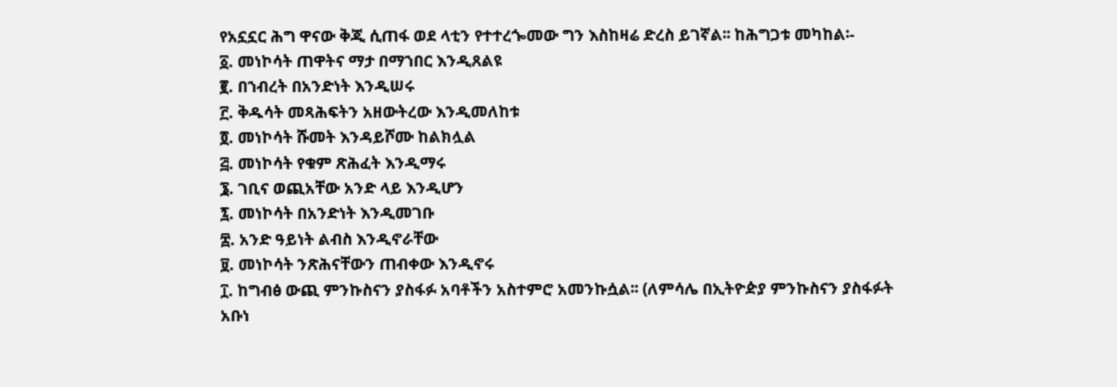የአኗኗር ሕግ ዋናው ቅጂ ሲጠፋ ወደ ላቲን የተተረጐመው ግን እስከዛሬ ድረስ ይገኛል፡፡ ከሕግጋቱ መካከል፡-
፩. መነኮሳት ጠዋትና ማታ በማኀበር እንዲጸልዩ
፪. በኀብረት በአንድነት እንዲሠሩ
፫. ቅዱሳት መጻሕፍትን አዘውትረው እንዲመለከቱ
፬. መነኮሳት ሹመት እንዳይሾሙ ከልክሏል
፭. መነኮሳት የቁም ጽሕፈት እንዲማሩ
፮. ገቢና ወጪአቸው አንድ ላይ እንዲሆን
፯. መነኮሳት በአንድነት እንዲመገቡ
፰. አንድ ዓይነት ልብስ እንዲኖራቸው
፱. መነኮሳት ንጽሕናቸውን ጠብቀው እንዲኖሩ
፲. ከግብፅ ውጪ ምንኩስናን ያስፋፉ አባቶችን አስተምሮ አመንኩሷል፡፡ (ለምሳሌ በኢትዮዽያ ምንኩስናን ያስፋፉት አቡነ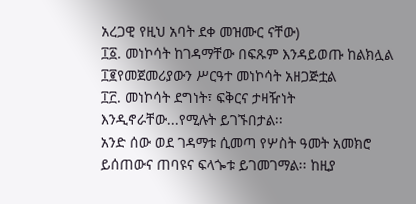አረጋዊ የዚህ አባት ደቀ መዝሙር ናቸው)
፲፩. መነኮሳት ከገዳማቸው በፍጹም እንዳይወጡ ከልክሏል
፲፪የመጀመሪያውን ሥርዓተ መነኮሳት አዘጋጅቷል
፲፫. መነኮሳት ደግነት፣ ፍቅርና ታዛዥነት እንዲኖራቸው...የሚሉት ይገኙበታል፡፡
አንድ ሰው ወደ ገዳማቱ ሲመጣ የሦስት ዓመት አመክሮ ይሰጠውና ጠባዩና ፍላጐቱ ይገመገማል፡፡ ከዚያ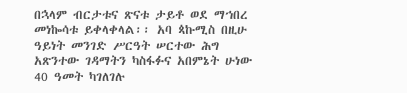በኋላም ብርታቱና ጽናቱ ታይቶ ወደ ማኀበረ መነኰሳቱ ይቀላቀላል፡፡ አባ ጳኩሚስ በዚሁ ዓይነት መንገድ ሥርዓት ሠርተው ሕግ አጽንተው ገዳማትን ካስፋፉና አበምኔት ሁነው 40 ዓመት ካገለገሉ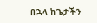በኋላ ከጌታችን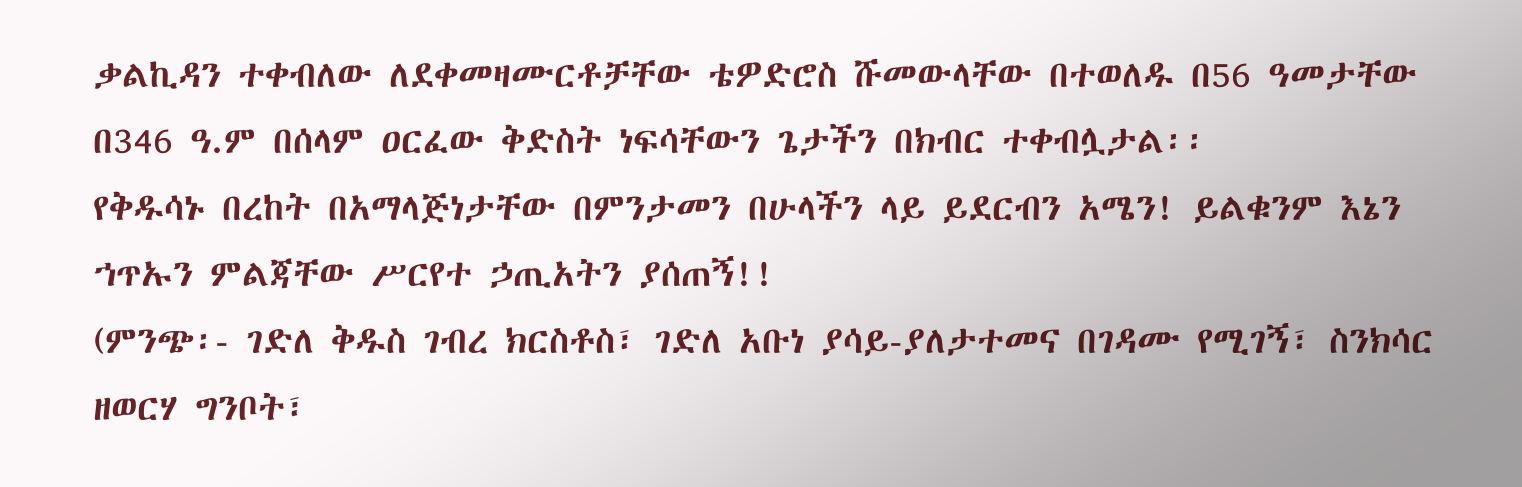ቃልኪዳን ተቀብለው ለደቀመዛሙርቶቻቸው ቴዎድሮስ ሹመውላቸው በተወለዱ በ56 ዓመታቸው በ346 ዓ.ም በሰላም ዐርፈው ቅድስት ነፍሳቸውን ጌታችን በክብር ተቀብሏታል፡፡
የቅዱሳኑ በረከት በአማላጅነታቸው በምንታመን በሁላችን ላይ ይደርብን አሜን! ይልቁንም እኔን ኀጥኡን ምልጃቸው ሥርየተ ኃጢአትን ያሰጠኝ!!
(ምንጭ፡- ገድለ ቅዱስ ገብረ ክርስቶስ፣ ገድለ አቡነ ያሳይ-ያለታተመና በገዳሙ የሚገኝ፣ ስንክሳር ዘወርሃ ግንቦት፣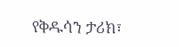የቅዱሳን ታሪክ፣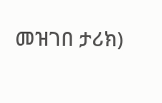መዝገበ ታሪክ)